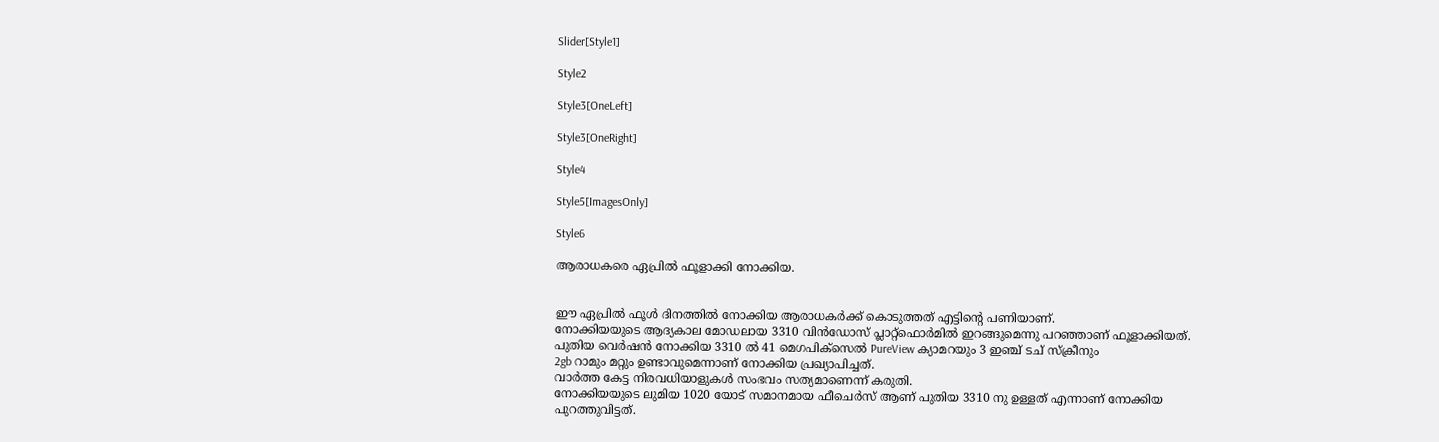Slider[Style1]

Style2

Style3[OneLeft]

Style3[OneRight]

Style4

Style5[ImagesOnly]

Style6

ആരാധകരെ ഏപ്രിൽ ഫൂളാക്കി നോക്കിയ.


ഈ ഏപ്രിൽ ഫൂൾ ദിനത്തിൽ നോക്കിയ ആരാധകർക്ക് കൊടുത്തത് എട്ടിന്റെ പണിയാണ്.
നോക്കിയയുടെ ആദ്യകാല മോഡലായ 3310 വിൻഡോസ്‌ പ്ലാറ്റ്ഫൊർമിൽ ഇറങ്ങുമെന്നു പറഞ്ഞാണ് ഫൂളാക്കിയത്.
പുതിയ വെർഷൻ നോക്കിയ 3310 ൽ 41 മെഗപിക്സെൽ PureView ക്യാമറയും 3 ഇഞ്ച്‌ ടച് സ്ക്രീനും
2gb റാമും മറ്റും ഉണ്ടാവുമെന്നാണ് നോക്കിയ പ്രഖ്യാപിച്ചത്.
വാർത്ത‍ കേട്ട നിരവധിയാളുകൾ സംഭവം സത്യമാണെന്ന് കരുതി.
നോക്കിയയുടെ ലുമിയ 1020 യോട് സമാനമായ ഫീചെർസ് ആണ് പുതിയ 3310 നു ഉള്ളത് എന്നാണ് നോക്കിയ പുറത്തുവിട്ടത്.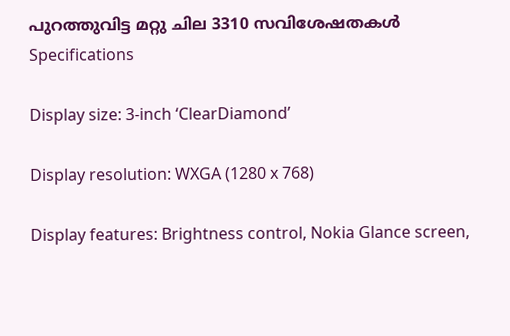പുറത്തുവിട്ട മറ്റു ചില 3310 സവിശേഷതകൾ
Specifications

Display size: 3-inch ‘ClearDiamond’

Display resolution: WXGA (1280 x 768)

Display features: Brightness control, Nokia Glance screen,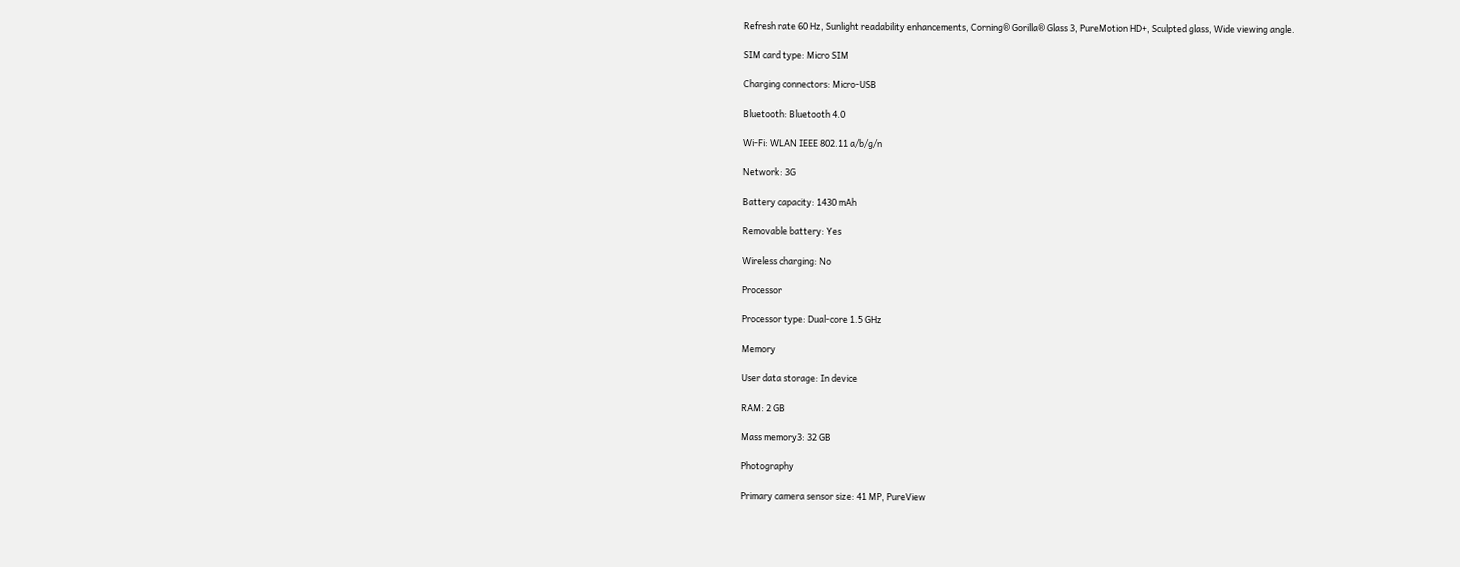Refresh rate 60 Hz, Sunlight readability enhancements, Corning® Gorilla® Glass 3, PureMotion HD+, Sculpted glass, Wide viewing angle.

SIM card type: Micro SIM

Charging connectors: Micro-USB

Bluetooth: Bluetooth 4.0

Wi-Fi: WLAN IEEE 802.11 a/b/g/n

Network: 3G

Battery capacity: 1430 mAh

Removable battery: Yes

Wireless charging: No

Processor

Processor type: Dual-core 1.5 GHz

Memory

User data storage: In device

RAM: 2 GB

Mass memory3: 32 GB

Photography

Primary camera sensor size: 41 MP, PureView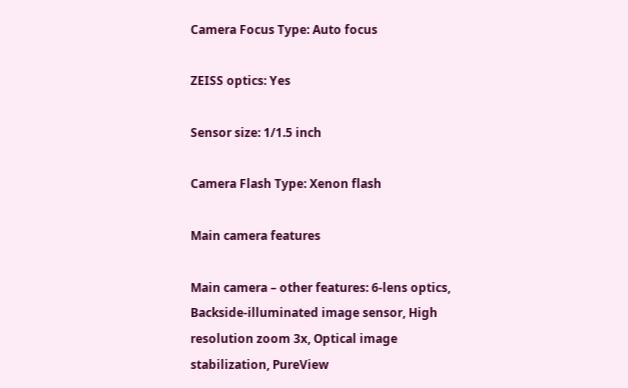Camera Focus Type: Auto focus

ZEISS optics: Yes

Sensor size: 1/1.5 inch

Camera Flash Type: Xenon flash

Main camera features

Main camera – other features: 6-lens optics, Backside-illuminated image sensor, High resolution zoom 3x, Optical image stabilization, PureView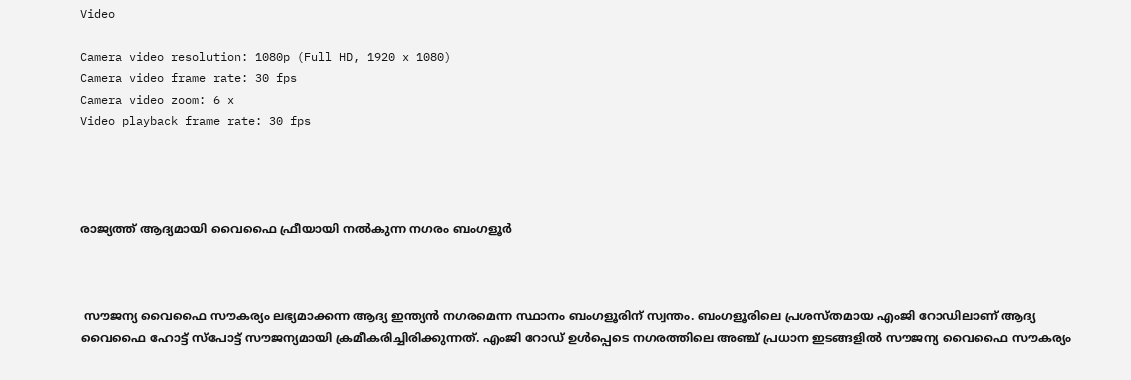Video

Camera video resolution: 1080p (Full HD, 1920 x 1080)
Camera video frame rate: 30 fps
Camera video zoom: 6 x
Video playback frame rate: 30 fps




രാജ്യത്ത് ആദ്യമായി വൈഫൈ ഫ്രീയായി നല്‍കുന്ന നഗരം ബംഗളൂര്‍



 സൗജന്യ വൈഫൈ സൗകര്യം ലഭ്യമാക്കന്ന ആദ്യ ഇന്ത്യന്‍ നഗരമെന്ന സ്ഥാനം ബംഗളൂരിന് സ്വന്തം. ബംഗളൂരിലെ പ്രശസ്തമായ എംജി റോഡിലാണ് ആദ്യ വൈഫൈ ഹോട്ട് സ്പോട്ട് സൗജന്യമായി ക്രമീകരിച്ചിരിക്കുന്നത്. എംജി റോഡ് ഉള്‍പ്പെടെ നഗരത്തിലെ അഞ്ച് പ്രധാന ഇടങ്ങളില്‍ സൗജന്യ വൈഫൈ സൗകര്യം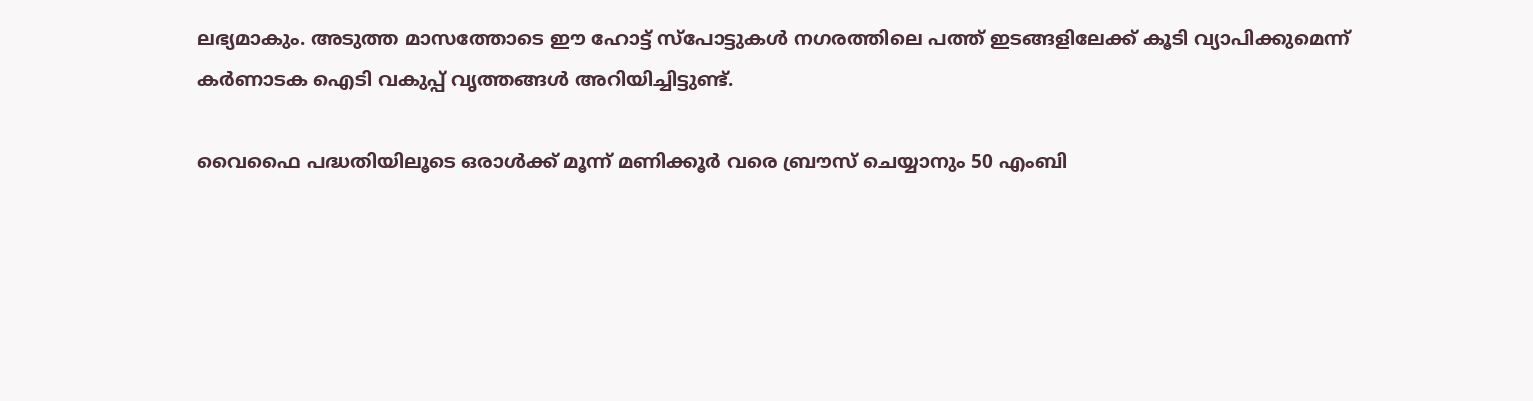ലഭ്യമാകും. അടുത്ത മാസത്തോടെ ഈ ഹോട്ട് സ്പോട്ടുകള്‍ നഗരത്തിലെ പത്ത് ഇടങ്ങളിലേക്ക് കൂടി വ്യാപിക്കുമെന്ന് കര്‍ണാടക ഐടി വകുപ്പ് വൃത്തങ്ങള്‍ അറിയിച്ചിട്ടുണ്ട്.

വൈഫൈ പദ്ധതിയിലൂടെ ഒരാള്‍ക്ക് മൂന്ന് മണിക്കൂര്‍ വരെ ബ്രൗസ് ചെയ്യാനും 50 എംബി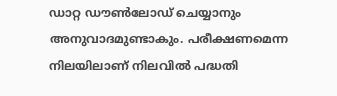ഡാറ്റ ഡൗണ്‍ലോഡ് ചെയ്യാനും അനുവാദമുണ്ടാകും. പരീക്ഷണമെന്ന നിലയിലാണ് നിലവില്‍ പദ്ധതി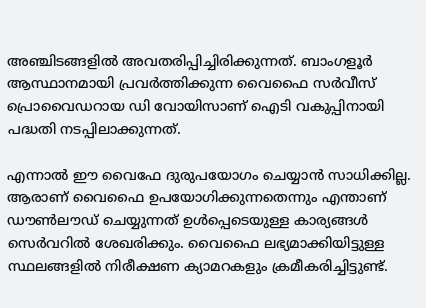അഞ്ചിടങ്ങളില്‍ അവതരിപ്പിച്ചിരിക്കുന്നത്. ബാംഗളൂര്‍ ആസ്ഥാനമായി പ്രവര്‍ത്തിക്കുന്ന വൈഫൈ സര്‍വീസ് പ്രൊവൈഡറായ ഡി വോയിസാണ് ഐടി വകുപ്പിനായി പദ്ധതി നടപ്പിലാക്കുന്നത്.

എന്നാല്‍ ഈ വൈഫേ ദുരുപയോഗം ചെയ്യാന്‍ സാധിക്കില്ല. ആരാണ് വൈഫൈ ഉപയോഗിക്കുന്നതെന്നും എന്താണ് ഡൗണ്‍ലൗഡ് ചെയ്യുന്നത് ഉള്‍പ്പെടെയുള്ള കാര്യങ്ങള്‍ സെര്‍വറില്‍ ശേഖരിക്കും. വൈഫൈ ലഭ്യമാക്കിയിട്ടുള്ള സ്ഥലങ്ങളില്‍ നിരീക്ഷണ ക്യാമറകളും ക്രമീകരിച്ചിട്ടുണ്ട്.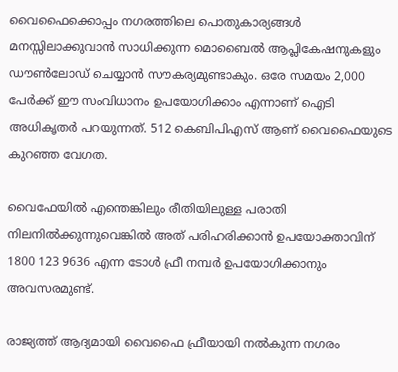വൈഫൈക്കൊപ്പം നഗരത്തിലെ പൊതുകാര്യങ്ങള്‍ മനസ്സിലാക്കുവാന്‍ സാധിക്കുന്ന മൊബൈല്‍ ആപ്ലികേഷനുകളും ഡൗണ്‍ലോഡ് ചെയ്യാന്‍ സൗകര്യമുണ്ടാകും. ഒരേ സമയം 2,000 പേര്‍ക്ക് ഈ സംവിധാനം ഉപയോഗിക്കാം എന്നാണ് ഐടി അധികൃതര്‍ പറയുന്നത്. 512 കെബിപിഎസ് ആണ് വൈഫൈയുടെ കുറഞ്ഞ വേഗത.

വൈഫേയില്‍ എന്തെങ്കിലും രീതിയിലുള്ള പരാതി നിലനില്‍ക്കുന്നുവെങ്കില്‍ അത് പരിഹരിക്കാന്‍ ഉപയോക്താവിന് 1800 123 9636 എന്ന ടോള്‍ ഫ്രീ നമ്പര്‍ ഉപയോഗിക്കാനും അവസരമുണ്ട്.

രാജ്യത്ത് ആദ്യമായി വൈഫൈ ഫ്രീയായി നല്‍കുന്ന നഗരം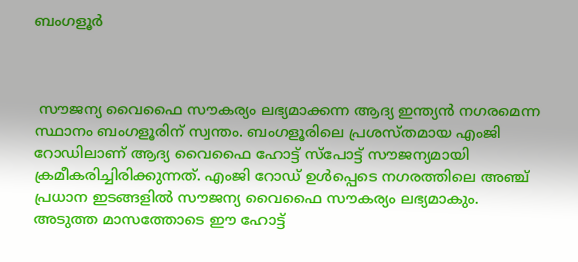ബംഗളൂര്‍



 സൗജന്യ വൈഫൈ സൗകര്യം ലഭ്യമാക്കന്ന ആദ്യ ഇന്ത്യന്‍ നഗരമെന്ന സ്ഥാനം ബംഗളൂരിന് സ്വന്തം. ബംഗളൂരിലെ പ്രശസ്തമായ എംജി റോഡിലാണ് ആദ്യ വൈഫൈ ഹോട്ട് സ്പോട്ട് സൗജന്യമായി ക്രമീകരിച്ചിരിക്കുന്നത്. എംജി റോഡ് ഉള്‍പ്പെടെ നഗരത്തിലെ അഞ്ച് പ്രധാന ഇടങ്ങളില്‍ സൗജന്യ വൈഫൈ സൗകര്യം ലഭ്യമാകും. അടുത്ത മാസത്തോടെ ഈ ഹോട്ട്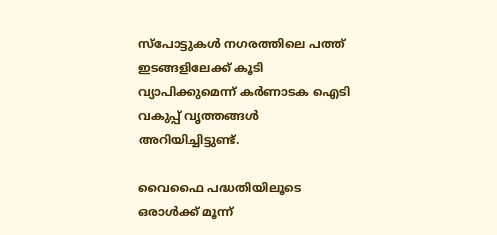സ്പോട്ടുകള്‍ നഗരത്തിലെ പത്ത് ഇടങ്ങളിലേക്ക് കൂടി വ്യാപിക്കുമെന്ന് കര്‍ണാടക ഐടി വകുപ്പ് വൃത്തങ്ങള്‍ അറിയിച്ചിട്ടുണ്ട്.

വൈഫൈ പദ്ധതിയിലൂടെ ഒരാള്‍ക്ക് മൂന്ന്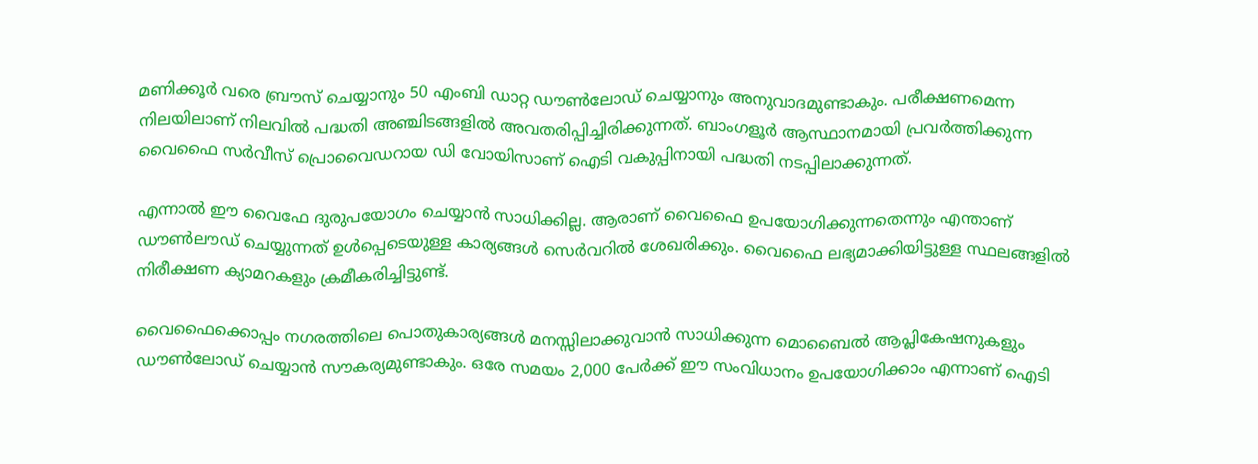മണിക്കൂര്‍ വരെ ബ്രൗസ് ചെയ്യാനും 50 എംബി ഡാറ്റ ഡൗണ്‍ലോഡ് ചെയ്യാനും അനുവാദമുണ്ടാകും. പരീക്ഷണമെന്ന നിലയിലാണ് നിലവില്‍ പദ്ധതി അഞ്ചിടങ്ങളില്‍ അവതരിപ്പിച്ചിരിക്കുന്നത്. ബാംഗളൂര്‍ ആസ്ഥാനമായി പ്രവര്‍ത്തിക്കുന്ന വൈഫൈ സര്‍വീസ് പ്രൊവൈഡറായ ഡി വോയിസാണ് ഐടി വകുപ്പിനായി പദ്ധതി നടപ്പിലാക്കുന്നത്.

എന്നാല്‍ ഈ വൈഫേ ദുരുപയോഗം ചെയ്യാന്‍ സാധിക്കില്ല. ആരാണ് വൈഫൈ ഉപയോഗിക്കുന്നതെന്നും എന്താണ് ഡൗണ്‍ലൗഡ് ചെയ്യുന്നത് ഉള്‍പ്പെടെയുള്ള കാര്യങ്ങള്‍ സെര്‍വറില്‍ ശേഖരിക്കും. വൈഫൈ ലഭ്യമാക്കിയിട്ടുള്ള സ്ഥലങ്ങളില്‍ നിരീക്ഷണ ക്യാമറകളും ക്രമീകരിച്ചിട്ടുണ്ട്.

വൈഫൈക്കൊപ്പം നഗരത്തിലെ പൊതുകാര്യങ്ങള്‍ മനസ്സിലാക്കുവാന്‍ സാധിക്കുന്ന മൊബൈല്‍ ആപ്ലികേഷനുകളും ഡൗണ്‍ലോഡ് ചെയ്യാന്‍ സൗകര്യമുണ്ടാകും. ഒരേ സമയം 2,000 പേര്‍ക്ക് ഈ സംവിധാനം ഉപയോഗിക്കാം എന്നാണ് ഐടി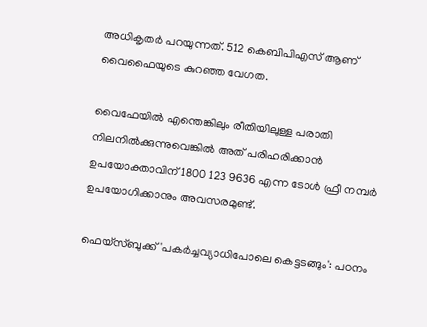അധികൃതര്‍ പറയുന്നത്. 512 കെബിപിഎസ് ആണ് വൈഫൈയുടെ കുറഞ്ഞ വേഗത.

വൈഫേയില്‍ എന്തെങ്കിലും രീതിയിലുള്ള പരാതി നിലനില്‍ക്കുന്നുവെങ്കില്‍ അത് പരിഹരിക്കാന്‍ ഉപയോക്താവിന് 1800 123 9636 എന്ന ടോള്‍ ഫ്രീ നമ്പര്‍ ഉപയോഗിക്കാനും അവസരമുണ്ട്.

ഫെയ്‌സ്ബുക്ക് 'പകര്‍ച്ചവ്യാധിപോലെ കെട്ടടങ്ങും': പഠനം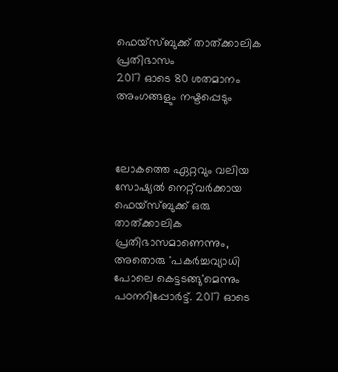ഫെയ്‌സ്ബുക്ക് താത്ക്കാലിക പ്രതിഭാസം
2017 ഓടെ 80 ശതമാനം അംഗങ്ങളും നഷ്ടപ്പെടും



ലോകത്തെ ഏറ്റവും വലിയ സോഷ്യല്‍ നെറ്റ്‌വര്‍ക്കായ ഫെയ്‌സ്ബുക്ക് ഒരു താത്ക്കാലിക പ്രതിഭാസമാണെന്നും, അതൊരു 'പകര്‍ച്ചവ്യാധി പോലെ കെട്ടടങ്ങു'മെന്നും പഠനറിപ്പോര്‍ട്ട്. 2017 ഓടെ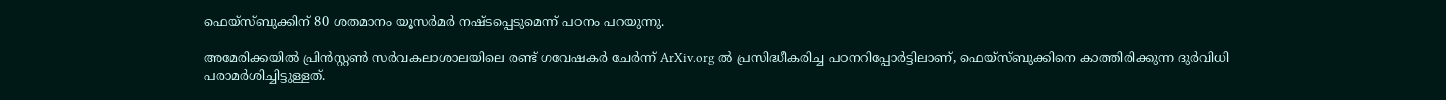ഫെയ്‌സ്ബുക്കിന് 80 ശതമാനം യൂസര്‍മര്‍ നഷ്ടപ്പെടുമെന്ന് പഠനം പറയുന്നു.

അമേരിക്കയില്‍ പ്രിന്‍സ്റ്റണ്‍ സര്‍വകലാശാലയിലെ രണ്ട് ഗവേഷകര്‍ ചേര്‍ന്ന് ArXiv.org ല്‍ പ്രസിദ്ധീകരിച്ച പഠനറിപ്പോര്‍ട്ടിലാണ്, ഫെയ്‌സ്ബുക്കിനെ കാത്തിരിക്കുന്ന ദുര്‍വിധി പരാമര്‍ശിച്ചിട്ടുള്ളത്.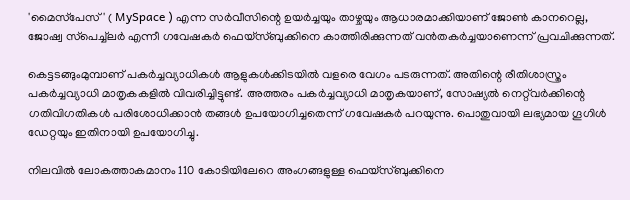'മൈസ്‌പേസ്' ( MySpace ) എന്ന സര്‍വീസിന്റെ ഉയര്‍ച്ചയും താഴ്ചയും ആധാരമാക്കിയാണ് ജോണ്‍ കാനറെല്ല, ജോഷ്വ സ്‌പെച്ച്‌ലര്‍ എന്നീ ഗവേഷകര്‍ ഫെയ്‌സ്ബുക്കിനെ കാത്തിരിക്കുന്നത് വന്‍തകര്‍ച്ചയാണെന്ന് പ്രവചിക്കുന്നത്.

കെട്ടടങ്ങുംമുമ്പാണ് പകര്‍ച്ചവ്യാധികള്‍ ആളുകള്‍ക്കിടയില്‍ വളരെ വേഗം പടരുന്നത്. അതിന്റെ രീതിശാസ്ത്രം പകര്‍ച്ചവ്യാധി മാതൃകകളില്‍ വിവരിച്ചിട്ടുണ്ട്. അത്തരം പകര്‍ച്ചവ്യാധി മാതൃകയാണ്, സോഷ്യല്‍ നെറ്റ്‌വര്‍ക്കിന്റെ ഗതിവിഗതികള്‍ പരിശോധിക്കാന്‍ തങ്ങള്‍ ഉപയോഗിച്ചതെന്ന് ഗവേഷകര്‍ പറയുന്നു. പൊതുവായി ലഭ്യമായ ഗൂഗിള്‍ ഡേറ്റയും ഇതിനായി ഉപയോഗിച്ചു.

നിലവില്‍ ലോകത്താകമാനം 110 കോടിയിലേറെ അംഗങ്ങളുള്ള ഫെയ്‌സ്ബുക്കിനെ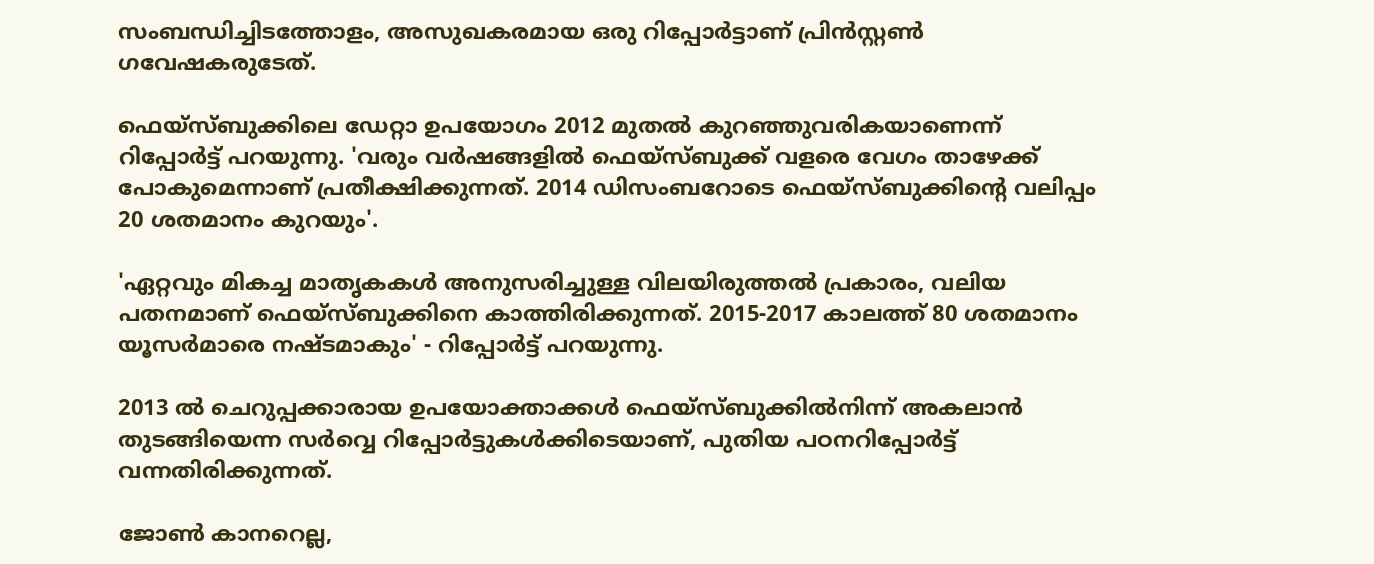സംബന്ധിച്ചിടത്തോളം, അസുഖകരമായ ഒരു റിപ്പോര്‍ട്ടാണ് പ്രിന്‍സ്റ്റണ്‍ ഗവേഷകരുടേത്.

ഫെയ്‌സ്ബുക്കിലെ ഡേറ്റാ ഉപയോഗം 2012 മുതല്‍ കുറഞ്ഞുവരികയാണെന്ന് റിപ്പോര്‍ട്ട് പറയുന്നു. 'വരും വര്‍ഷങ്ങളില്‍ ഫെയ്‌സ്ബുക്ക് വളരെ വേഗം താഴേക്ക് പോകുമെന്നാണ് പ്രതീക്ഷിക്കുന്നത്. 2014 ഡിസംബറോടെ ഫെയ്‌സ്ബുക്കിന്റെ വലിപ്പം 20 ശതമാനം കുറയും'.

'ഏറ്റവും മികച്ച മാതൃകകള്‍ അനുസരിച്ചുള്ള വിലയിരുത്തല്‍ പ്രകാരം, വലിയ പതനമാണ് ഫെയ്‌സ്ബുക്കിനെ കാത്തിരിക്കുന്നത്. 2015-2017 കാലത്ത് 80 ശതമാനം യൂസര്‍മാരെ നഷ്ടമാകും' - റിപ്പോര്‍ട്ട് പറയുന്നു.

2013 ല്‍ ചെറുപ്പക്കാരായ ഉപയോക്താക്കള്‍ ഫെയ്‌സ്ബുക്കില്‍നിന്ന് അകലാന്‍ തുടങ്ങിയെന്ന സര്‍വ്വെ റിപ്പോര്‍ട്ടുകള്‍ക്കിടെയാണ്, പുതിയ പഠനറിപ്പോര്‍ട്ട് വന്നതിരിക്കുന്നത്.

ജോണ്‍ കാനറെല്ല,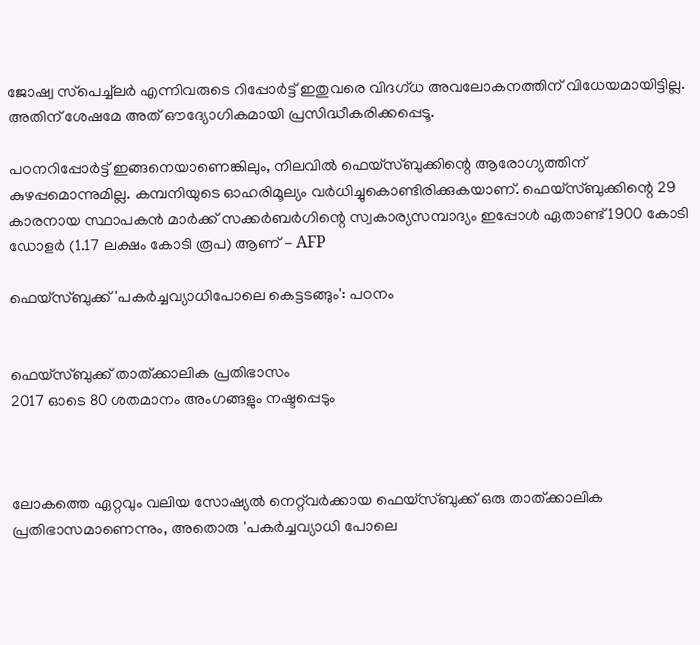ജോഷ്വ സ്‌പെച്ച്‌ലര്‍ എന്നിവരുടെ റിപ്പോര്‍ട്ട് ഇതുവരെ വിദഗ്ധ അവലോകനത്തിന് വിധേയമായിട്ടില്ല. അതിന് ശേഷമേ അത് ഔദ്യോഗികമായി പ്രസിദ്ധീകരിക്കപ്പെടൂ.

പഠനറിപ്പോര്‍ട്ട് ഇങ്ങനെയാണെങ്കിലും, നിലവില്‍ ഫെയ്‌സ്ബുക്കിന്റെ ആരോഗ്യത്തിന് കുഴപ്പമൊന്നുമില്ല. കമ്പനിയുടെ ഓഹരിമൂല്യം വര്‍ധിച്ചുകൊണ്ടിരിക്കുകയാണ്. ഫെയ്‌സ്ബുക്കിന്റെ 29 കാരനായ സ്ഥാപകന്‍ മാര്‍ക്ക് സക്കര്‍ബര്‍ഗിന്റെ സ്വകാര്യസമ്പാദ്യം ഇപ്പോള്‍ ഏതാണ്ട് 1900 കോടി ഡോളര്‍ (1.17 ലക്ഷം കോടി രൂപ) ആണ് - AFP

ഫെയ്‌സ്ബുക്ക് 'പകര്‍ച്ചവ്യാധിപോലെ കെട്ടടങ്ങും': പഠനം


ഫെയ്‌സ്ബുക്ക് താത്ക്കാലിക പ്രതിഭാസം
2017 ഓടെ 80 ശതമാനം അംഗങ്ങളും നഷ്ടപ്പെടും



ലോകത്തെ ഏറ്റവും വലിയ സോഷ്യല്‍ നെറ്റ്‌വര്‍ക്കായ ഫെയ്‌സ്ബുക്ക് ഒരു താത്ക്കാലിക പ്രതിഭാസമാണെന്നും, അതൊരു 'പകര്‍ച്ചവ്യാധി പോലെ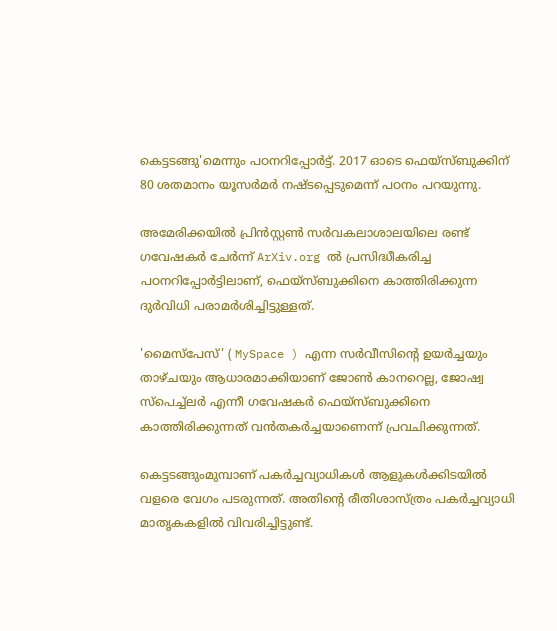കെട്ടടങ്ങു'മെന്നും പഠനറിപ്പോര്‍ട്ട്. 2017 ഓടെ ഫെയ്‌സ്ബുക്കിന് 80 ശതമാനം യൂസര്‍മര്‍ നഷ്ടപ്പെടുമെന്ന് പഠനം പറയുന്നു.

അമേരിക്കയില്‍ പ്രിന്‍സ്റ്റണ്‍ സര്‍വകലാശാലയിലെ രണ്ട് ഗവേഷകര്‍ ചേര്‍ന്ന് ArXiv.org ല്‍ പ്രസിദ്ധീകരിച്ച പഠനറിപ്പോര്‍ട്ടിലാണ്, ഫെയ്‌സ്ബുക്കിനെ കാത്തിരിക്കുന്ന ദുര്‍വിധി പരാമര്‍ശിച്ചിട്ടുള്ളത്.

'മൈസ്‌പേസ്' ( MySpace ) എന്ന സര്‍വീസിന്റെ ഉയര്‍ച്ചയും താഴ്ചയും ആധാരമാക്കിയാണ് ജോണ്‍ കാനറെല്ല, ജോഷ്വ സ്‌പെച്ച്‌ലര്‍ എന്നീ ഗവേഷകര്‍ ഫെയ്‌സ്ബുക്കിനെ കാത്തിരിക്കുന്നത് വന്‍തകര്‍ച്ചയാണെന്ന് പ്രവചിക്കുന്നത്.

കെട്ടടങ്ങുംമുമ്പാണ് പകര്‍ച്ചവ്യാധികള്‍ ആളുകള്‍ക്കിടയില്‍ വളരെ വേഗം പടരുന്നത്. അതിന്റെ രീതിശാസ്ത്രം പകര്‍ച്ചവ്യാധി മാതൃകകളില്‍ വിവരിച്ചിട്ടുണ്ട്.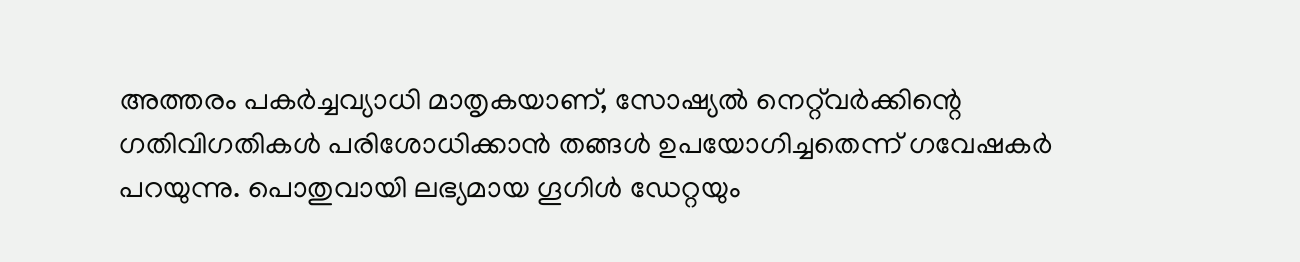അത്തരം പകര്‍ച്ചവ്യാധി മാതൃകയാണ്, സോഷ്യല്‍ നെറ്റ്‌വര്‍ക്കിന്റെ ഗതിവിഗതികള്‍ പരിശോധിക്കാന്‍ തങ്ങള്‍ ഉപയോഗിച്ചതെന്ന് ഗവേഷകര്‍ പറയുന്നു. പൊതുവായി ലഭ്യമായ ഗൂഗിള്‍ ഡേറ്റയും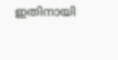ഇതിനായി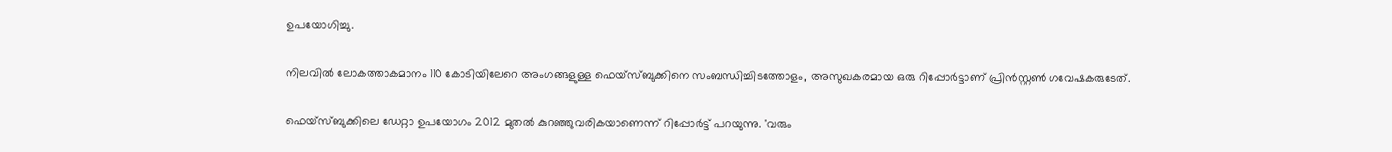ഉപയോഗിച്ചു.

നിലവില്‍ ലോകത്താകമാനം 110 കോടിയിലേറെ അംഗങ്ങളുള്ള ഫെയ്‌സ്ബുക്കിനെ സംബന്ധിച്ചിടത്തോളം, അസുഖകരമായ ഒരു റിപ്പോര്‍ട്ടാണ് പ്രിന്‍സ്റ്റണ്‍ ഗവേഷകരുടേത്.

ഫെയ്‌സ്ബുക്കിലെ ഡേറ്റാ ഉപയോഗം 2012 മുതല്‍ കുറഞ്ഞുവരികയാണെന്ന് റിപ്പോര്‍ട്ട് പറയുന്നു. 'വരും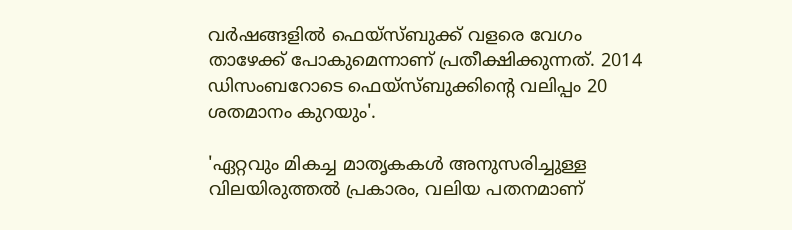വര്‍ഷങ്ങളില്‍ ഫെയ്‌സ്ബുക്ക് വളരെ വേഗം താഴേക്ക് പോകുമെന്നാണ് പ്രതീക്ഷിക്കുന്നത്. 2014 ഡിസംബറോടെ ഫെയ്‌സ്ബുക്കിന്റെ വലിപ്പം 20 ശതമാനം കുറയും'.

'ഏറ്റവും മികച്ച മാതൃകകള്‍ അനുസരിച്ചുള്ള വിലയിരുത്തല്‍ പ്രകാരം, വലിയ പതനമാണ്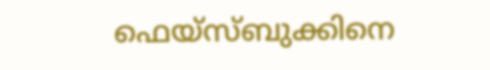ഫെയ്‌സ്ബുക്കിനെ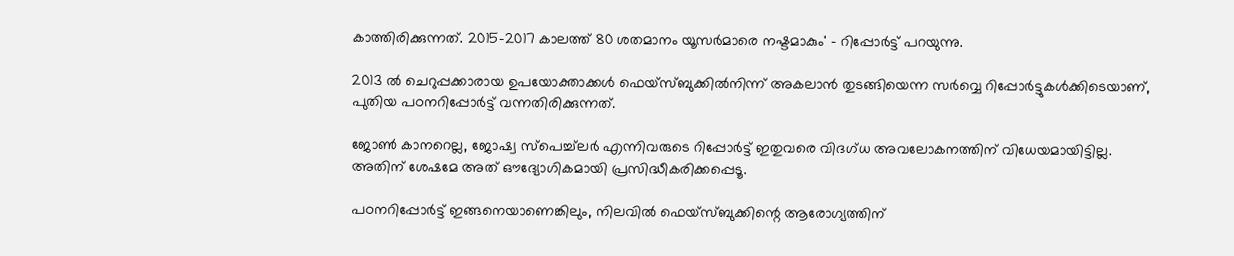കാത്തിരിക്കുന്നത്. 2015-2017 കാലത്ത് 80 ശതമാനം യൂസര്‍മാരെ നഷ്ടമാകും' - റിപ്പോര്‍ട്ട് പറയുന്നു.

2013 ല്‍ ചെറുപ്പക്കാരായ ഉപയോക്താക്കള്‍ ഫെയ്‌സ്ബുക്കില്‍നിന്ന് അകലാന്‍ തുടങ്ങിയെന്ന സര്‍വ്വെ റിപ്പോര്‍ട്ടുകള്‍ക്കിടെയാണ്, പുതിയ പഠനറിപ്പോര്‍ട്ട് വന്നതിരിക്കുന്നത്.

ജോണ്‍ കാനറെല്ല, ജോഷ്വ സ്‌പെച്ച്‌ലര്‍ എന്നിവരുടെ റിപ്പോര്‍ട്ട് ഇതുവരെ വിദഗ്ധ അവലോകനത്തിന് വിധേയമായിട്ടില്ല. അതിന് ശേഷമേ അത് ഔദ്യോഗികമായി പ്രസിദ്ധീകരിക്കപ്പെടൂ.

പഠനറിപ്പോര്‍ട്ട് ഇങ്ങനെയാണെങ്കിലും, നിലവില്‍ ഫെയ്‌സ്ബുക്കിന്റെ ആരോഗ്യത്തിന്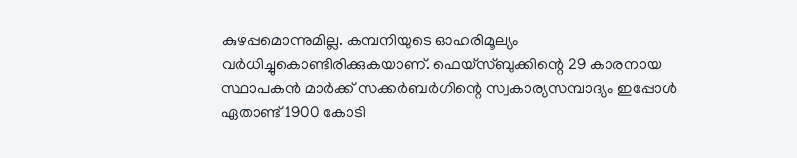കുഴപ്പമൊന്നുമില്ല. കമ്പനിയുടെ ഓഹരിമൂല്യം വര്‍ധിച്ചുകൊണ്ടിരിക്കുകയാണ്. ഫെയ്‌സ്ബുക്കിന്റെ 29 കാരനായ സ്ഥാപകന്‍ മാര്‍ക്ക് സക്കര്‍ബര്‍ഗിന്റെ സ്വകാര്യസമ്പാദ്യം ഇപ്പോള്‍ ഏതാണ്ട് 1900 കോടി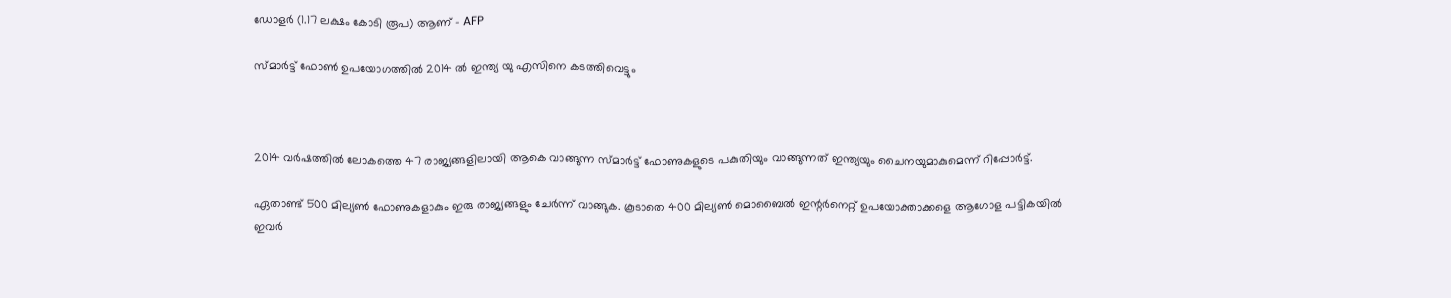ഡോളര്‍ (1.17 ലക്ഷം കോടി രൂപ) ആണ് - AFP

സ്മാര്‍ട്ട് ഫോണ്‍ ഉപയോഗത്തില്‍ 2014 ല്‍ ഇന്ത്യ യു എസിനെ കടത്തിവെട്ടും



2014 വര്‍ഷത്തില്‍ ലോകത്തെ 47 രാജ്യങ്ങളിലായി ആകെ വാങ്ങുന്ന സ്മാര്‍ട്ട് ഫോണുകളുടെ പകുതിയും വാങ്ങുന്നത് ഇന്ത്യയും ചൈനയുമാകുമെന്ന് റിപ്പോര്‍ട്ട്.

ഏതാണ്ട് 500 മില്യണ്‍ ഫോണുകളാകും ഇരു രാജ്യങ്ങളും ചേര്‍ന്ന് വാങ്ങുക. കൂടാതെ 400 മില്യണ്‍ മൊബൈല്‍ ഇന്റര്‍നെറ്റ് ഉപയോക്താക്കളെ ആഗോള പട്ടികയില്‍ ഇവര്‍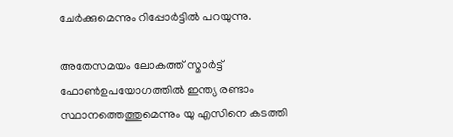ചേര്‍ക്കുമെന്നും റിപ്പോര്‍ട്ടില്‍ പറയുന്നു.

അതേസമയം ലോകത്ത് സ്മാര്‍ട്ട് ഫോണ്‍ഉപയോഗത്തില്‍ ഇന്ത്യ രണ്ടാം സ്ഥാനത്തെത്തുമെന്നും യു എസിനെ കടത്തി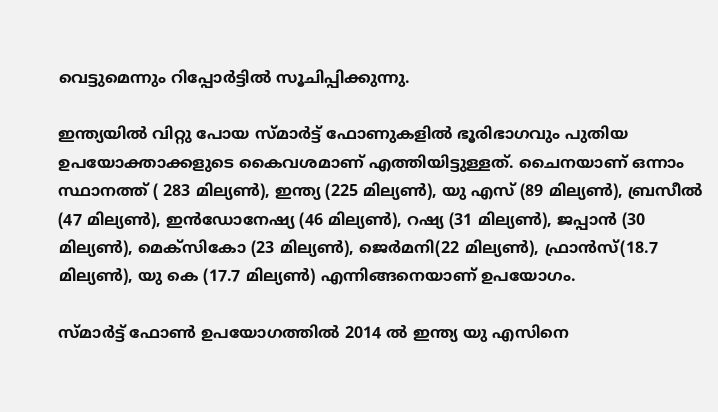വെട്ടുമെന്നും റിപ്പോര്‍ട്ടില്‍ സൂചിപ്പിക്കുന്നു.

ഇന്ത്യയില്‍ വിറ്റു പോയ സ്മാര്‍ട്ട് ഫോണുകളില്‍ ഭൂരിഭാഗവും പുതിയ ഉപയോക്താക്കളുടെ കൈവശമാണ് എത്തിയിട്ടുള്ളത്. ചൈനയാണ് ഒന്നാം സ്ഥാനത്ത് ( 283 മില്യണ്‍), ഇന്ത്യ (225 മില്യണ്‍), യു എസ് (89 മില്യണ്‍), ബ്രസീല്‍ (47 മില്യണ്‍), ഇന്‍ഡോനേഷ്യ (46 മില്യണ്‍), റഷ്യ (31 മില്യണ്‍), ജപ്പാന്‍ (30 മില്യണ്‍), മെക്‌സികോ (23 മില്യണ്‍), ജെര്‍മനി(22 മില്യണ്‍), ഫ്രാന്‍സ്(18.7 മില്യണ്‍), യു കെ (17.7 മില്യണ്‍) എന്നിങ്ങനെയാണ് ഉപയോഗം.

സ്മാര്‍ട്ട് ഫോണ്‍ ഉപയോഗത്തില്‍ 2014 ല്‍ ഇന്ത്യ യു എസിനെ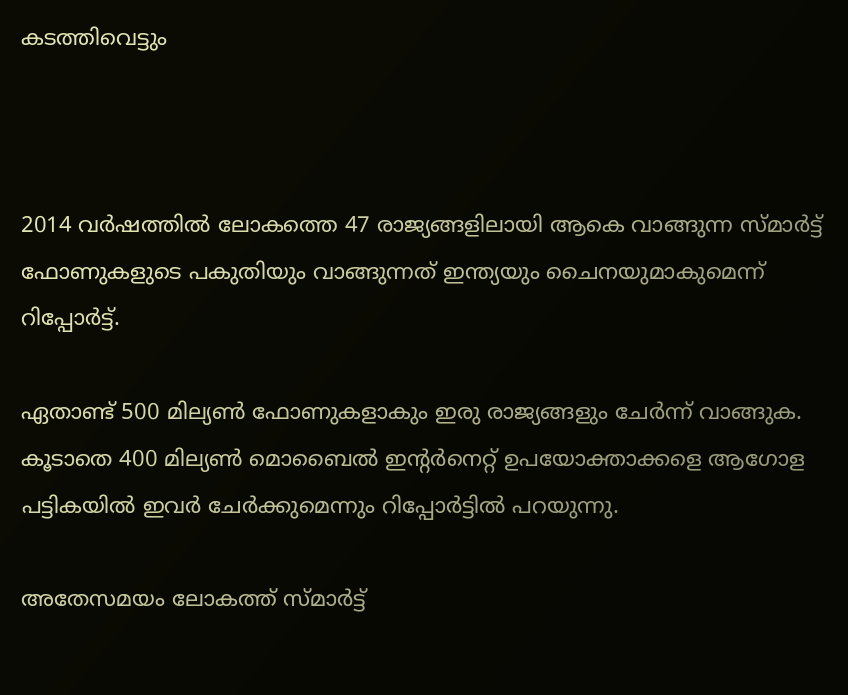കടത്തിവെട്ടും



2014 വര്‍ഷത്തില്‍ ലോകത്തെ 47 രാജ്യങ്ങളിലായി ആകെ വാങ്ങുന്ന സ്മാര്‍ട്ട് ഫോണുകളുടെ പകുതിയും വാങ്ങുന്നത് ഇന്ത്യയും ചൈനയുമാകുമെന്ന് റിപ്പോര്‍ട്ട്.

ഏതാണ്ട് 500 മില്യണ്‍ ഫോണുകളാകും ഇരു രാജ്യങ്ങളും ചേര്‍ന്ന് വാങ്ങുക. കൂടാതെ 400 മില്യണ്‍ മൊബൈല്‍ ഇന്റര്‍നെറ്റ് ഉപയോക്താക്കളെ ആഗോള പട്ടികയില്‍ ഇവര്‍ ചേര്‍ക്കുമെന്നും റിപ്പോര്‍ട്ടില്‍ പറയുന്നു.

അതേസമയം ലോകത്ത് സ്മാര്‍ട്ട്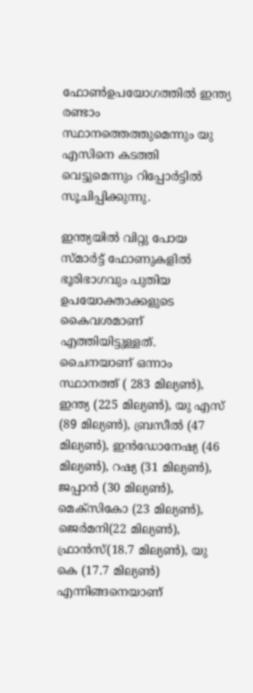ഫോണ്‍ഉപയോഗത്തില്‍ ഇന്ത്യ രണ്ടാം സ്ഥാനത്തെത്തുമെന്നും യു എസിനെ കടത്തി വെട്ടുമെന്നും റിപ്പോര്‍ട്ടില്‍ സൂചിപ്പിക്കുന്നു.

ഇന്ത്യയില്‍ വിറ്റു പോയ സ്മാര്‍ട്ട് ഫോണുകളില്‍ ഭൂരിഭാഗവും പുതിയ ഉപയോക്താക്കളുടെ കൈവശമാണ് എത്തിയിട്ടുള്ളത്. ചൈനയാണ് ഒന്നാം സ്ഥാനത്ത് ( 283 മില്യണ്‍), ഇന്ത്യ (225 മില്യണ്‍), യു എസ് (89 മില്യണ്‍), ബ്രസീല്‍ (47 മില്യണ്‍), ഇന്‍ഡോനേഷ്യ (46 മില്യണ്‍), റഷ്യ (31 മില്യണ്‍), ജപ്പാന്‍ (30 മില്യണ്‍), മെക്‌സികോ (23 മില്യണ്‍), ജെര്‍മനി(22 മില്യണ്‍), ഫ്രാന്‍സ്(18.7 മില്യണ്‍), യു കെ (17.7 മില്യണ്‍) എന്നിങ്ങനെയാണ്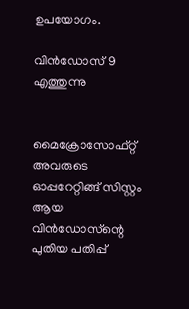ഉപയോഗം.

വിന്‍ഡോസ്‌ 9 എത്തുന്നു


മൈക്രോസോഫ്റ്റ്‌ അവരുടെ ഓപ്പറേറ്റിങ്ങ് സിസ്റ്റം ആയ വിന്‍ഡോസ്‌ന്റെ പുതിയ പതിപ്പ്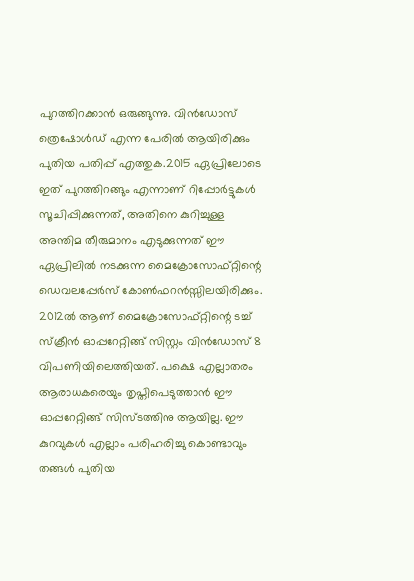പുറത്തിറക്കാന്‍ ഒരുങ്ങുന്നു. വിന്‍ഡോസ്‌ ത്രെഷോള്‍ഡ് എന്ന പേരില്‍ ആയിരിക്കും പുതിയ പതിപ്പ് എത്തുക.2015 ഏപ്രിലോടെ ഇത് പുറത്തിറങ്ങും എന്നാണ് റിപ്പോര്‍ട്ടുകള്‍ സൂചിപ്പിക്കുന്നത്, അതിനെ കുറിച്ചുള്ള അന്തിമ തീരുമാനം എടുക്കുന്നത് ഈ ഏപ്രിലില്‍ നടക്കുന്ന മൈക്രോസോഫ്റ്റിന്റെ ഡെവലപ്പേര്‍സ് കോണ്‍ഫറന്‍സ്സിലയിരിക്കും. 2012ല്‍ ആണ് മൈക്രോസോഫ്റ്റിന്റെ ടച്ച്‌ സ്ക്രീന്‍ ഓപ്പറേറ്റിങ്ങ് സിസ്റ്റം വിന്‍ഡോസ്‌ 8 വിപണിയിലെത്തിയത്. പക്ഷെ എല്ലാതരം ആരാധകരെയും തൃപ്തിപെടുത്താന്‍ ഈ ഓപ്പറേറ്റിങ്ങ് സിസ്ടത്തിനു ആയില്ല. ഈ കുറവുകള്‍ എല്ലാം പരിഹരിച്ചു കൊണ്ടാവും തങ്ങള്‍ പുതിയ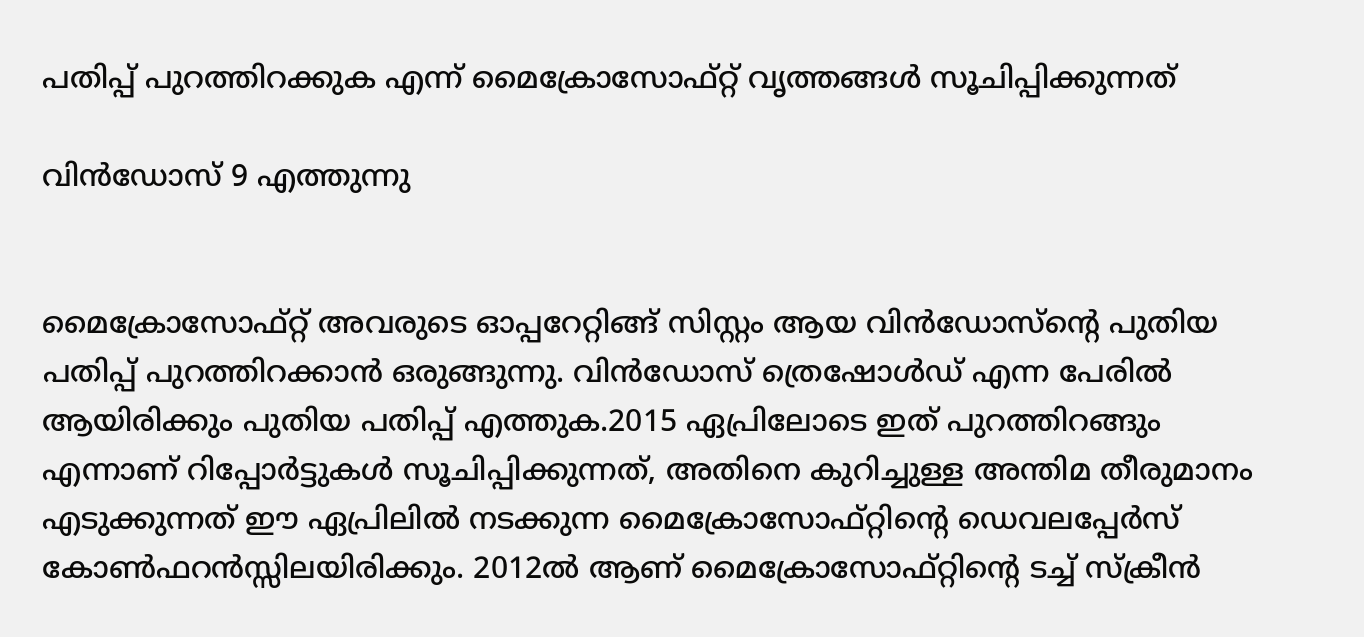പതിപ്പ് പുറത്തിറക്കുക എന്ന് മൈക്രോസോഫ്റ്റ് വൃത്തങ്ങള്‍ സൂചിപ്പിക്കുന്നത്

വിന്‍ഡോസ്‌ 9 എത്തുന്നു


മൈക്രോസോഫ്റ്റ്‌ അവരുടെ ഓപ്പറേറ്റിങ്ങ് സിസ്റ്റം ആയ വിന്‍ഡോസ്‌ന്റെ പുതിയ പതിപ്പ് പുറത്തിറക്കാന്‍ ഒരുങ്ങുന്നു. വിന്‍ഡോസ്‌ ത്രെഷോള്‍ഡ് എന്ന പേരില്‍ ആയിരിക്കും പുതിയ പതിപ്പ് എത്തുക.2015 ഏപ്രിലോടെ ഇത് പുറത്തിറങ്ങും എന്നാണ് റിപ്പോര്‍ട്ടുകള്‍ സൂചിപ്പിക്കുന്നത്, അതിനെ കുറിച്ചുള്ള അന്തിമ തീരുമാനം എടുക്കുന്നത് ഈ ഏപ്രിലില്‍ നടക്കുന്ന മൈക്രോസോഫ്റ്റിന്റെ ഡെവലപ്പേര്‍സ് കോണ്‍ഫറന്‍സ്സിലയിരിക്കും. 2012ല്‍ ആണ് മൈക്രോസോഫ്റ്റിന്റെ ടച്ച്‌ സ്ക്രീന്‍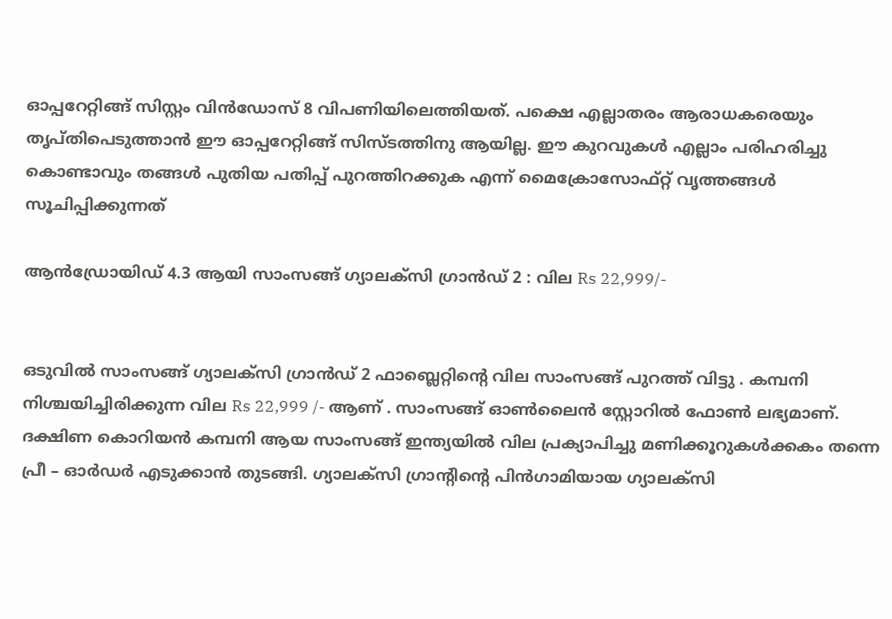ഓപ്പറേറ്റിങ്ങ് സിസ്റ്റം വിന്‍ഡോസ്‌ 8 വിപണിയിലെത്തിയത്. പക്ഷെ എല്ലാതരം ആരാധകരെയും തൃപ്തിപെടുത്താന്‍ ഈ ഓപ്പറേറ്റിങ്ങ് സിസ്ടത്തിനു ആയില്ല. ഈ കുറവുകള്‍ എല്ലാം പരിഹരിച്ചു കൊണ്ടാവും തങ്ങള്‍ പുതിയ പതിപ്പ് പുറത്തിറക്കുക എന്ന് മൈക്രോസോഫ്റ്റ് വൃത്തങ്ങള്‍ സൂചിപ്പിക്കുന്നത്

ആന്‍ഡ്രോയിഡ് 4.3 ആയി സാംസങ്ങ് ഗ്യാലക്സി ഗ്രാന്‍ഡ്‌ 2 : വില Rs 22,999/-


ഒടുവില്‍ സാംസങ്ങ് ഗ്യാലക്സി ഗ്രാന്‍ഡ്‌ 2 ഫാബ്ലെറ്റിന്റെ വില സാംസങ്ങ് പുറത്ത് വിട്ടു . കമ്പനി നിശ്ചയിച്ചിരിക്കുന്ന വില Rs 22,999 /- ആണ് . സാംസങ്ങ് ഓണ്‍ലൈന്‍ സ്റ്റോറില്‍ ഫോണ്‍ ലഭ്യമാണ്. ദക്ഷിണ കൊറിയന്‍ കമ്പനി ആയ സാംസങ്ങ് ഇന്ത്യയില്‍ വില പ്രക്യാപിച്ചു മണിക്കൂറുകള്‍ക്കകം തന്നെ പ്രീ – ഓര്‍ഡര്‍ എടുക്കാന്‍ തുടങ്ങി. ഗ്യാലക്സി ഗ്രാന്റിന്റെ പിന്‍ഗാമിയായ ഗ്യാലക്സി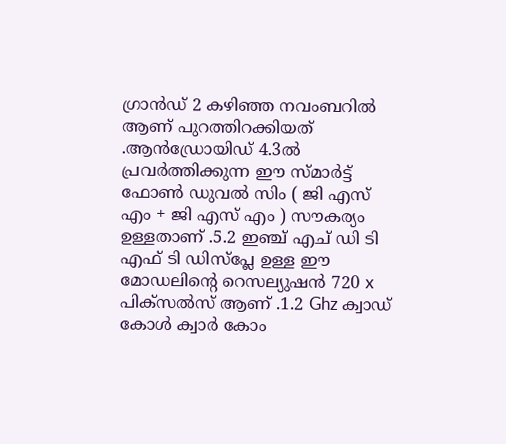ഗ്രാന്‍ഡ്‌ 2 കഴിഞ്ഞ നവംബറില്‍ ആണ് പുറത്തിറക്കിയത് .ആന്‍ഡ്രോയിഡ് 4.3ല്‍ പ്രവര്‍ത്തിക്കുന്ന ഈ സ്മാര്‍ട്ട്‌ ഫോണ്‍ ഡുവല്‍ സിം ( ജി എസ് എം + ജി എസ് എം ) സൗകര്യം ഉള്ളതാണ് .5.2 ഇഞ്ച്‌ എച് ഡി ടി എഫ് ടി ഡിസ്പ്ലേ ഉള്ള ഈ മോഡലിന്റെ റെസല്യുഷന്‍ 720 x പിക്സല്‍സ് ആണ് .1.2 Ghz ക്വാഡ് കോള്‍ ക്വാര്‍ കോം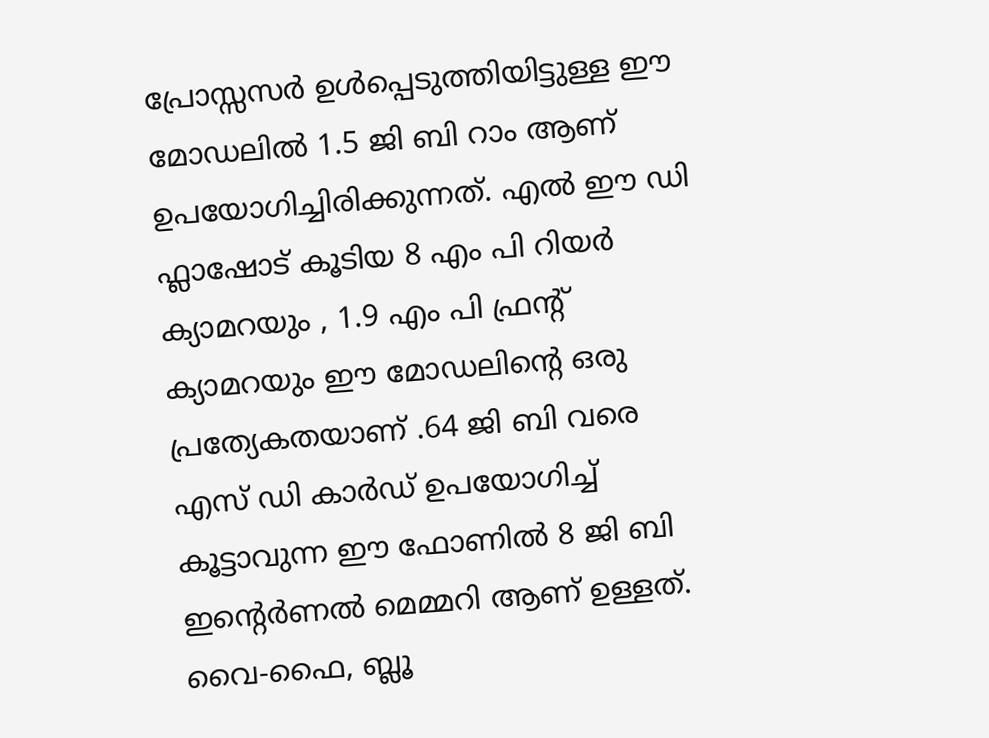പ്രോസ്സസര്‍ ഉള്‍പ്പെടുത്തിയിട്ടുള്ള ഈ മോഡലില്‍ 1.5 ജി ബി റാം ആണ് ഉപയോഗിച്ചിരിക്കുന്നത്. എല്‍ ഈ ഡി ഫ്ലാഷോട് കൂടിയ 8 എം പി റിയര്‍ ക്യാമറയും , 1.9 എം പി ഫ്രന്റ്‌ ക്യാമറയും ഈ മോഡലിന്റെ ഒരു പ്രത്യേകതയാണ് .64 ജി ബി വരെ എസ് ഡി കാര്‍ഡ്‌ ഉപയോഗിച്ച് കൂട്ടാവുന്ന ഈ ഫോണില്‍ 8 ജി ബി ഇന്റെര്‍ണൽ മെമ്മറി ആണ് ഉള്ളത്. വൈ-ഫൈ, ബ്ലൂ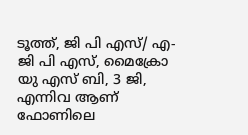ടൂത്ത്, ജി പി എസ്/ എ-ജി പി എസ്, മൈക്രോ യു എസ് ബി, 3 ജി, എന്നിവ ആണ് ഫോണിലെ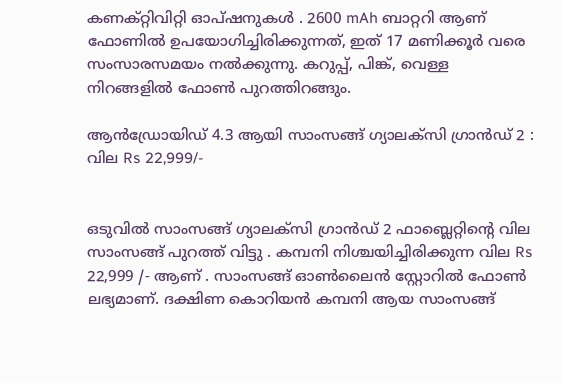കണക്റ്റിവിറ്റി ഓപ്ഷനുകള്‍ . 2600 mAh ബാറ്ററി ആണ് ഫോണില്‍ ഉപയോഗിച്ചിരിക്കുന്നത്, ഇത് 17 മണിക്കൂര്‍ വരെ സംസാരസമയം നല്‍ക്കുന്നു. കറുപ്പ്, പിങ്ക്, വെള്ള നിറങ്ങളില്‍ ഫോണ്‍ പുറത്തിറങ്ങും.

ആന്‍ഡ്രോയിഡ് 4.3 ആയി സാംസങ്ങ് ഗ്യാലക്സി ഗ്രാന്‍ഡ്‌ 2 : വില Rs 22,999/-


ഒടുവില്‍ സാംസങ്ങ് ഗ്യാലക്സി ഗ്രാന്‍ഡ്‌ 2 ഫാബ്ലെറ്റിന്റെ വില സാംസങ്ങ് പുറത്ത് വിട്ടു . കമ്പനി നിശ്ചയിച്ചിരിക്കുന്ന വില Rs 22,999 /- ആണ് . സാംസങ്ങ് ഓണ്‍ലൈന്‍ സ്റ്റോറില്‍ ഫോണ്‍ ലഭ്യമാണ്. ദക്ഷിണ കൊറിയന്‍ കമ്പനി ആയ സാംസങ്ങ്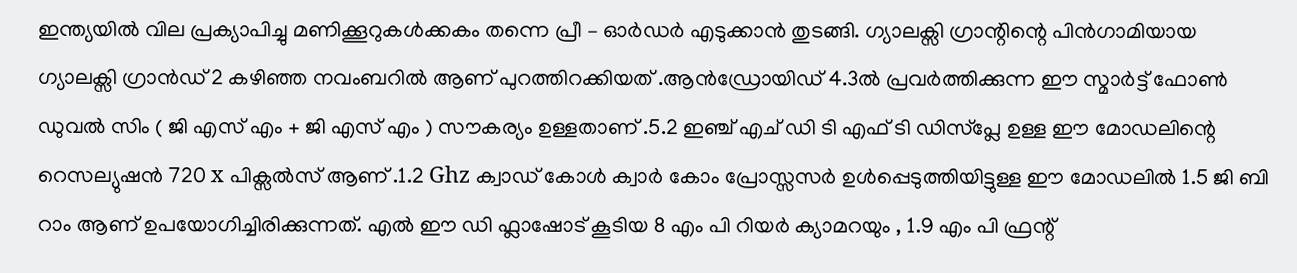ഇന്ത്യയില്‍ വില പ്രക്യാപിച്ചു മണിക്കൂറുകള്‍ക്കകം തന്നെ പ്രീ – ഓര്‍ഡര്‍ എടുക്കാന്‍ തുടങ്ങി. ഗ്യാലക്സി ഗ്രാന്റിന്റെ പിന്‍ഗാമിയായ ഗ്യാലക്സി ഗ്രാന്‍ഡ്‌ 2 കഴിഞ്ഞ നവംബറില്‍ ആണ് പുറത്തിറക്കിയത് .ആന്‍ഡ്രോയിഡ് 4.3ല്‍ പ്രവര്‍ത്തിക്കുന്ന ഈ സ്മാര്‍ട്ട്‌ ഫോണ്‍ ഡുവല്‍ സിം ( ജി എസ് എം + ജി എസ് എം ) സൗകര്യം ഉള്ളതാണ് .5.2 ഇഞ്ച്‌ എച് ഡി ടി എഫ് ടി ഡിസ്പ്ലേ ഉള്ള ഈ മോഡലിന്റെ റെസല്യുഷന്‍ 720 x പിക്സല്‍സ് ആണ് .1.2 Ghz ക്വാഡ് കോള്‍ ക്വാര്‍ കോം പ്രോസ്സസര്‍ ഉള്‍പ്പെടുത്തിയിട്ടുള്ള ഈ മോഡലില്‍ 1.5 ജി ബി റാം ആണ് ഉപയോഗിച്ചിരിക്കുന്നത്. എല്‍ ഈ ഡി ഫ്ലാഷോട് കൂടിയ 8 എം പി റിയര്‍ ക്യാമറയും , 1.9 എം പി ഫ്രന്റ്‌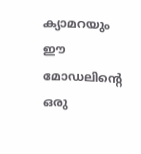ക്യാമറയും ഈ മോഡലിന്റെ ഒരു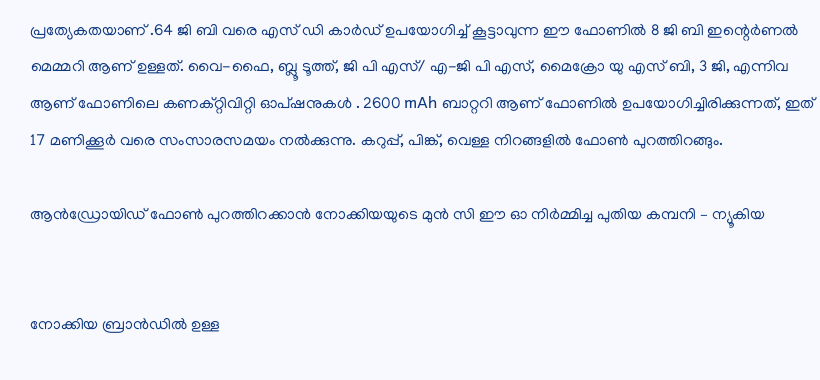പ്രത്യേകതയാണ് .64 ജി ബി വരെ എസ് ഡി കാര്‍ഡ്‌ ഉപയോഗിച്ച് കൂട്ടാവുന്ന ഈ ഫോണില്‍ 8 ജി ബി ഇന്റെര്‍ണൽ മെമ്മറി ആണ് ഉള്ളത്. വൈ-ഫൈ, ബ്ലൂ ടൂത്ത്, ജി പി എസ്/ എ-ജി പി എസ്, മൈക്രോ യു എസ് ബി, 3 ജി, എന്നിവ ആണ് ഫോണിലെ കണക്റ്റിവിറ്റി ഓപ്ഷനുകള്‍ . 2600 mAh ബാറ്ററി ആണ് ഫോണില്‍ ഉപയോഗിച്ചിരിക്കുന്നത്, ഇത് 17 മണിക്കൂര്‍ വരെ സംസാരസമയം നല്‍ക്കുന്നു. കറുപ്പ്, പിങ്ക്, വെള്ള നിറങ്ങളില്‍ ഫോണ്‍ പുറത്തിറങ്ങും.

ആന്‍ഡ്രോയിഡ് ഫോണ്‍ പുറത്തിറക്കാന്‍ നോക്കിയയുടെ മുന്‍ സി ഈ ഓ നിര്‍മ്മിച്ച പുതിയ കമ്പനി – ന്യൂകിയ


നോക്കിയ ബ്രാന്‍ഡില്‍ ഉള്ള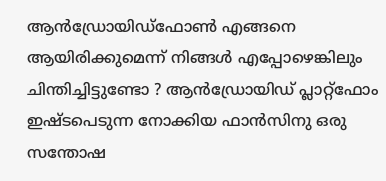ആന്‍ഡ്രോയിഡ്ഫോണ്‍ എങ്ങനെ ആയിരിക്കുമെന്ന് നിങ്ങള്‍ എപ്പോഴെങ്കിലും ചിന്തിച്ചിട്ടുണ്ടോ ? ആന്‍ഡ്രോയിഡ് പ്ലാറ്റ്ഫോം ഇഷ്ടപെടുന്ന നോക്കിയ ഫാന്‍സിനു ഒരു സന്തോഷ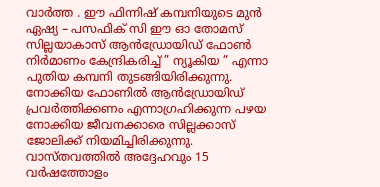വാര്‍ത്ത‍ . ഈ ഫിന്നിഷ് കമ്പനിയുടെ മുന്‍ ഏഷ്യ – പസഫിക് സി ഈ ഓ തോമസ്‌ സില്ലയാകാസ് ആന്‍ഡ്രോയിഡ് ഫോണ്‍ നിര്‍മാണം കേന്ദ്രികരിച്ച് ” ന്യൂകിയ ” എന്നാ പുതിയ കമ്പനി തുടങ്ങിയിരിക്കുന്നു. നോക്കിയ ഫോണില്‍ ആന്‍ഡ്രോയിഡ് പ്രവര്‍ത്തിക്കണം എന്നാഗ്രഹിക്കുന്ന പഴയ നോക്കിയ ജീവനക്കാരെ സില്ലക്കാസ് ജോലിക്ക് നിയമിച്ചിരിക്കുന്നു. വാസ്തവത്തില്‍ അദ്ദേഹവും 15 വര്‍ഷത്തോളം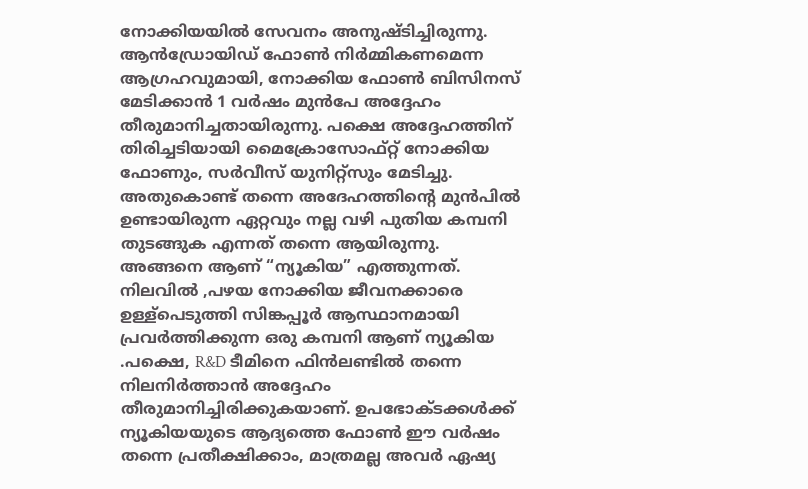നോക്കിയയില്‍ സേവനം അനുഷ്ടിച്ചിരുന്നു. ആന്‍ഡ്രോയിഡ് ഫോണ്‍ നിര്‍മ്മികണമെന്ന ആഗ്രഹവുമായി, നോക്കിയ ഫോണ്‍ ബിസിനസ്‌ മേടിക്കാന്‍ 1 വര്‍ഷം മുന്‍പേ അദ്ദേഹം തീരുമാനിച്ചതായിരുന്നു. പക്ഷെ അദ്ദേഹത്തിന് തിരിച്ചടിയായി മൈക്രോസോഫ്റ്റ് നോക്കിയ ഫോണും, സര്‍വീസ് യുനിറ്റ്സും മേടിച്ചു. അതുകൊണ്ട് തന്നെ അദേഹത്തിന്റെ മുന്‍പില്‍ ഉണ്ടായിരുന്ന ഏറ്റവും നല്ല വഴി പുതിയ കമ്പനി തുടങ്ങുക എന്നത് തന്നെ ആയിരുന്നു. അങ്ങനെ ആണ് “ന്യൂകിയ” എത്തുന്നത്‌.
നിലവില്‍ ,പഴയ നോക്കിയ ജീവനക്കാരെ ഉള്ള്പെടുത്തി സിങ്കപ്പൂര്‍ ആസ്ഥാനമായി പ്രവര്‍ത്തിക്കുന്ന ഒരു കമ്പനി ആണ് ന്യൂകിയ .പക്ഷെ, R&D ടീമിനെ ഫിന്‍ലണ്ടില്‍ തന്നെ നിലനിര്‍ത്താന്‍ അദ്ദേഹം തീരുമാനിച്ചിരിക്കുകയാണ്. ഉപഭോക്ടക്കള്‍ക്ക് ന്യൂകിയയുടെ ആദ്യത്തെ ഫോണ്‍ ഈ വര്‍ഷം തന്നെ പ്രതീക്ഷിക്കാം, മാത്രമല്ല അവര്‍ ഏഷ്യ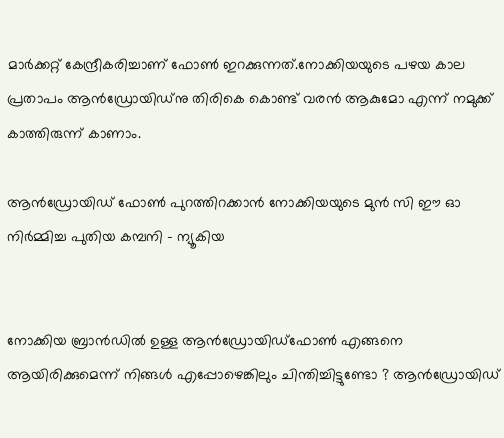മാര്‍ക്കറ്റ്‌ കേന്ദ്രീകരിച്ചാണ് ഫോണ്‍ ഇറക്കുന്നത്‌.നോക്കിയയുടെ പഴയ കാല പ്രതാപം ആന്‍ഡ്രോയിഡ്നു തിരികെ കൊണ്ട് വരന്‍ ആകുമോ എന്ന് നമുക്ക് കാത്തിരുന്ന് കാണാം.

ആന്‍ഡ്രോയിഡ് ഫോണ്‍ പുറത്തിറക്കാന്‍ നോക്കിയയുടെ മുന്‍ സി ഈ ഓ നിര്‍മ്മിച്ച പുതിയ കമ്പനി – ന്യൂകിയ


നോക്കിയ ബ്രാന്‍ഡില്‍ ഉള്ള ആന്‍ഡ്രോയിഡ്ഫോണ്‍ എങ്ങനെ ആയിരിക്കുമെന്ന് നിങ്ങള്‍ എപ്പോഴെങ്കിലും ചിന്തിച്ചിട്ടുണ്ടോ ? ആന്‍ഡ്രോയിഡ്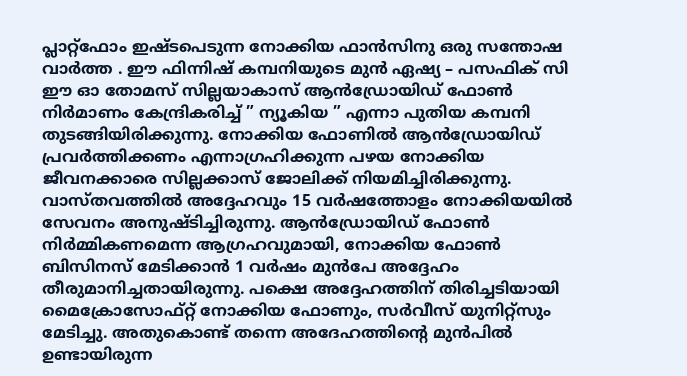പ്ലാറ്റ്ഫോം ഇഷ്ടപെടുന്ന നോക്കിയ ഫാന്‍സിനു ഒരു സന്തോഷ വാര്‍ത്ത‍ . ഈ ഫിന്നിഷ് കമ്പനിയുടെ മുന്‍ ഏഷ്യ – പസഫിക് സി ഈ ഓ തോമസ്‌ സില്ലയാകാസ് ആന്‍ഡ്രോയിഡ് ഫോണ്‍ നിര്‍മാണം കേന്ദ്രികരിച്ച് ” ന്യൂകിയ ” എന്നാ പുതിയ കമ്പനി തുടങ്ങിയിരിക്കുന്നു. നോക്കിയ ഫോണില്‍ ആന്‍ഡ്രോയിഡ് പ്രവര്‍ത്തിക്കണം എന്നാഗ്രഹിക്കുന്ന പഴയ നോക്കിയ ജീവനക്കാരെ സില്ലക്കാസ് ജോലിക്ക് നിയമിച്ചിരിക്കുന്നു. വാസ്തവത്തില്‍ അദ്ദേഹവും 15 വര്‍ഷത്തോളം നോക്കിയയില്‍ സേവനം അനുഷ്ടിച്ചിരുന്നു. ആന്‍ഡ്രോയിഡ് ഫോണ്‍ നിര്‍മ്മികണമെന്ന ആഗ്രഹവുമായി, നോക്കിയ ഫോണ്‍ ബിസിനസ്‌ മേടിക്കാന്‍ 1 വര്‍ഷം മുന്‍പേ അദ്ദേഹം തീരുമാനിച്ചതായിരുന്നു. പക്ഷെ അദ്ദേഹത്തിന് തിരിച്ചടിയായി മൈക്രോസോഫ്റ്റ് നോക്കിയ ഫോണും, സര്‍വീസ് യുനിറ്റ്സും മേടിച്ചു. അതുകൊണ്ട് തന്നെ അദേഹത്തിന്റെ മുന്‍പില്‍ ഉണ്ടായിരുന്ന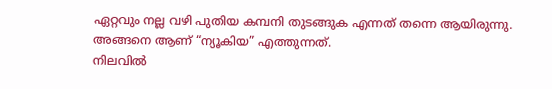ഏറ്റവും നല്ല വഴി പുതിയ കമ്പനി തുടങ്ങുക എന്നത് തന്നെ ആയിരുന്നു. അങ്ങനെ ആണ് “ന്യൂകിയ” എത്തുന്നത്‌.
നിലവില്‍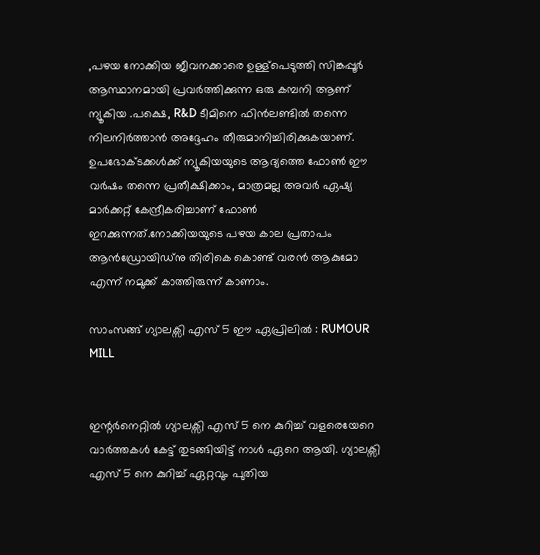,പഴയ നോക്കിയ ജീവനക്കാരെ ഉള്ള്പെടുത്തി സിങ്കപ്പൂര്‍ ആസ്ഥാനമായി പ്രവര്‍ത്തിക്കുന്ന ഒരു കമ്പനി ആണ് ന്യൂകിയ .പക്ഷെ, R&D ടീമിനെ ഫിന്‍ലണ്ടില്‍ തന്നെ നിലനിര്‍ത്താന്‍ അദ്ദേഹം തീരുമാനിച്ചിരിക്കുകയാണ്. ഉപഭോക്ടക്കള്‍ക്ക് ന്യൂകിയയുടെ ആദ്യത്തെ ഫോണ്‍ ഈ വര്‍ഷം തന്നെ പ്രതീക്ഷിക്കാം, മാത്രമല്ല അവര്‍ ഏഷ്യ മാര്‍ക്കറ്റ്‌ കേന്ദ്രീകരിച്ചാണ് ഫോണ്‍ ഇറക്കുന്നത്‌.നോക്കിയയുടെ പഴയ കാല പ്രതാപം ആന്‍ഡ്രോയിഡ്നു തിരികെ കൊണ്ട് വരന്‍ ആകുമോ എന്ന് നമുക്ക് കാത്തിരുന്ന് കാണാം.

സാംസങ്ങ് ഗ്യാലക്സി എസ് 5 ഈ ഏപ്രിലില്‍ : RUMOUR MILL


ഇന്റര്‍നെറ്റില്‍ ഗ്യാലക്സി എസ് 5 നെ കുറിച്ച് വളരെയേറെ വാര്‍ത്തകള്‍ കേട്ട് തുടങ്ങിയിട്ട് നാള്‍ ഏറെ ആയി. ഗ്യാലക്സി എസ് 5 നെ കുറിച്ച് ഏറ്റവും പുതിയ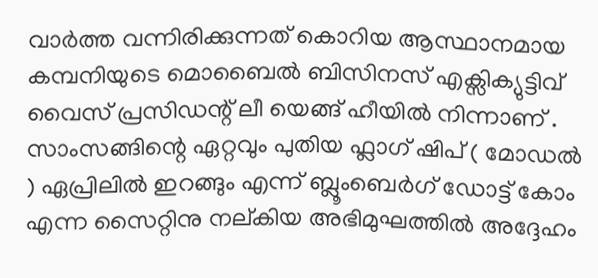വാര്‍ത്ത‍ വന്നിരിക്കുന്നത് കൊറിയ ആസ്ഥാനമായ കമ്പനിയുടെ മൊബൈല്‍ ബിസിനസ്‌ എക്സിക്യുട്ടിവ് വൈസ് പ്രസിഡന്റ് ലീ യെങ്ങ് ഹീയില്‍ നിന്നാണ് . സാംസങ്ങിന്റെ ഏറ്റവും പുതിയ ഫ്ലാഗ് ഷിപ്‌ ( മോഡല്‍ ) ഏപ്രിലില്‍ ഇറങ്ങും എന്ന് ബ്ലൂംബെര്‍ഗ് ഡോട്ട് കോം എന്ന സൈറ്റിനു നല്കിയ അഭിമുഘത്തില്‍ അദ്ദേഹം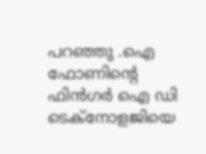പറഞ്ഞു .ഐ ഫോണിന്റെ ഫിന്‍ഗര്‍ ഐ ഡി ടെക്നോളജിയെ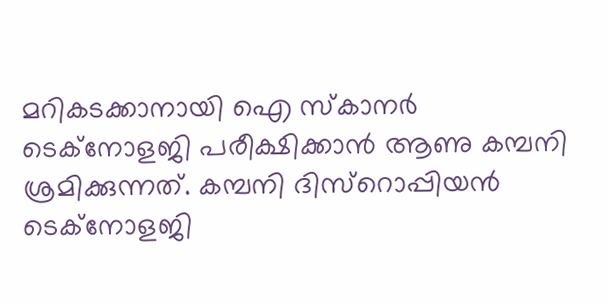മറികടക്കാനായി ഐ സ്കാനര്‍ ടെക്നോളജി പരീക്ഷിക്കാന്‍ ആണു കമ്പനി ശ്രമിക്കുന്നത്. കമ്പനി ദിസ്റൊപ്പിയന്‍ ടെക്നോളജി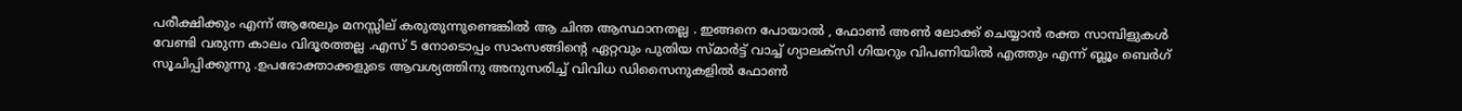പരീക്ഷിക്കും എന്ന് ആരേലും മനസ്സില് കരുതുന്നുണ്ടെങ്കില്‍ ആ ചിന്ത ആസ്ഥാനതല്ല . ഇങ്ങനെ പോയാല്‍ , ഫോണ്‍ അണ്‍ ലോക്ക് ചെയ്യാന്‍ രക്ത സാമ്പിളുകൾ വേണ്ടി വരുന്ന കാലം വിദൂരത്തല്ല .എസ് 5 നോടൊപ്പം സാംസങ്ങിന്റെ ഏറ്റവും പുതിയ സ്മാര്‍ട്ട്‌ വാച്ച് ഗ്യാലക്സി ഗിയറും വിപണിയില്‍ എത്തും എന്ന് ബ്ലൂം ബെര്‍ഗ് സൂചിപ്പിക്കുന്നു .ഉപഭോക്താക്കളുടെ ആവശ്യത്തിനു അനുസരിച്ച് വിവിധ ഡിസൈനുകളില്‍ ഫോണ്‍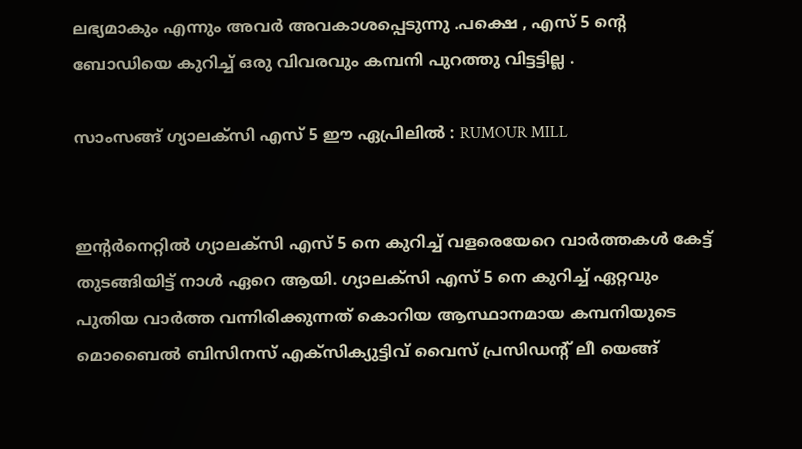ലഭ്യമാകും എന്നും അവര്‍ അവകാശപ്പെടുന്നു .പക്ഷെ , എസ് 5 ന്റെ ബോഡിയെ കുറിച്ച് ഒരു വിവരവും കമ്പനി പുറത്തു വിട്ടട്ടില്ല .

സാംസങ്ങ് ഗ്യാലക്സി എസ് 5 ഈ ഏപ്രിലില്‍ : RUMOUR MILL


ഇന്റര്‍നെറ്റില്‍ ഗ്യാലക്സി എസ് 5 നെ കുറിച്ച് വളരെയേറെ വാര്‍ത്തകള്‍ കേട്ട് തുടങ്ങിയിട്ട് നാള്‍ ഏറെ ആയി. ഗ്യാലക്സി എസ് 5 നെ കുറിച്ച് ഏറ്റവും പുതിയ വാര്‍ത്ത‍ വന്നിരിക്കുന്നത് കൊറിയ ആസ്ഥാനമായ കമ്പനിയുടെ മൊബൈല്‍ ബിസിനസ്‌ എക്സിക്യുട്ടിവ് വൈസ് പ്രസിഡന്റ് ലീ യെങ്ങ്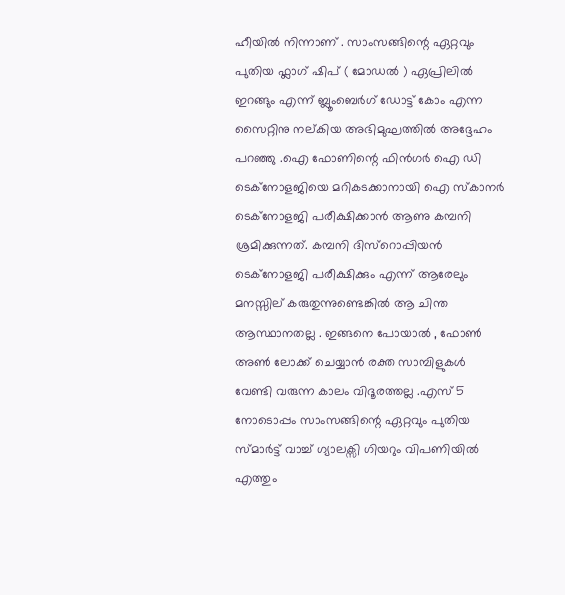ഹീയില്‍ നിന്നാണ് . സാംസങ്ങിന്റെ ഏറ്റവും പുതിയ ഫ്ലാഗ് ഷിപ്‌ ( മോഡല്‍ ) ഏപ്രിലില്‍ ഇറങ്ങും എന്ന് ബ്ലൂംബെര്‍ഗ് ഡോട്ട് കോം എന്ന സൈറ്റിനു നല്കിയ അഭിമുഘത്തില്‍ അദ്ദേഹം പറഞ്ഞു .ഐ ഫോണിന്റെ ഫിന്‍ഗര്‍ ഐ ഡി ടെക്നോളജിയെ മറികടക്കാനായി ഐ സ്കാനര്‍ ടെക്നോളജി പരീക്ഷിക്കാന്‍ ആണു കമ്പനി ശ്രമിക്കുന്നത്. കമ്പനി ദിസ്റൊപ്പിയന്‍ ടെക്നോളജി പരീക്ഷിക്കും എന്ന് ആരേലും മനസ്സില് കരുതുന്നുണ്ടെങ്കില്‍ ആ ചിന്ത ആസ്ഥാനതല്ല . ഇങ്ങനെ പോയാല്‍ , ഫോണ്‍ അണ്‍ ലോക്ക് ചെയ്യാന്‍ രക്ത സാമ്പിളുകൾ വേണ്ടി വരുന്ന കാലം വിദൂരത്തല്ല .എസ് 5 നോടൊപ്പം സാംസങ്ങിന്റെ ഏറ്റവും പുതിയ സ്മാര്‍ട്ട്‌ വാച്ച് ഗ്യാലക്സി ഗിയറും വിപണിയില്‍ എത്തും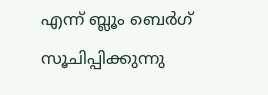എന്ന് ബ്ലൂം ബെര്‍ഗ് സൂചിപ്പിക്കുന്നു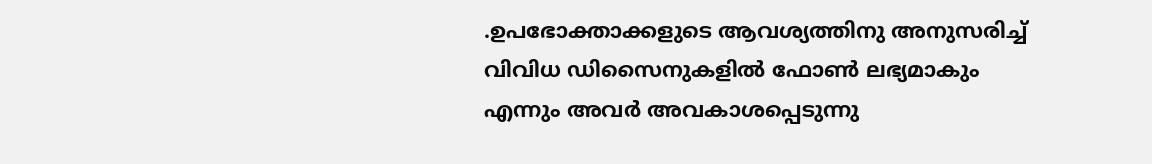.ഉപഭോക്താക്കളുടെ ആവശ്യത്തിനു അനുസരിച്ച് വിവിധ ഡിസൈനുകളില്‍ ഫോണ്‍ ലഭ്യമാകും എന്നും അവര്‍ അവകാശപ്പെടുന്നു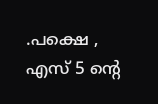.പക്ഷെ , എസ് 5 ന്റെ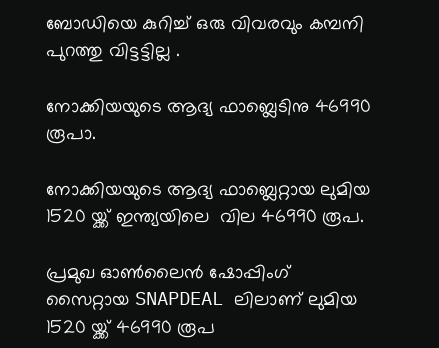ബോഡിയെ കുറിച്ച് ഒരു വിവരവും കമ്പനി പുറത്തു വിട്ടട്ടില്ല .

നോക്കിയയുടെ ആദ്യ ഫാബ്ലെടിനു 46990 രൂപാ.

നോക്കിയയുടെ ആദ്യ ഫാബ്ലെറ്റായ ലുമിയ 1520 യ്ക്ക് ഇന്ത്യയിലെ  വില 46990 രൂപ.

പ്രമുഖ ഓണ്‍ലൈൻ ഷോപ്പിംഗ്‌ സൈറ്റായ SNAPDEAL ലിലാണ് ലുമിയ 1520 യ്ക്ക് 46990 രൂപ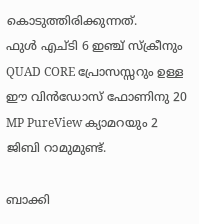കൊടുത്തിരിക്കുന്നത്.
ഫുൾ എച്ടി 6 ഇഞ്ച്‌ സ്ക്രീനും QUAD CORE പ്രോസസ്സറും ഉള്ള ഈ വിൻഡോസ്‌ ഫോണിനു 20 MP PureView ക്യാമറയും 2 ജിബി റാമുമുണ്ട്.

ബാക്കി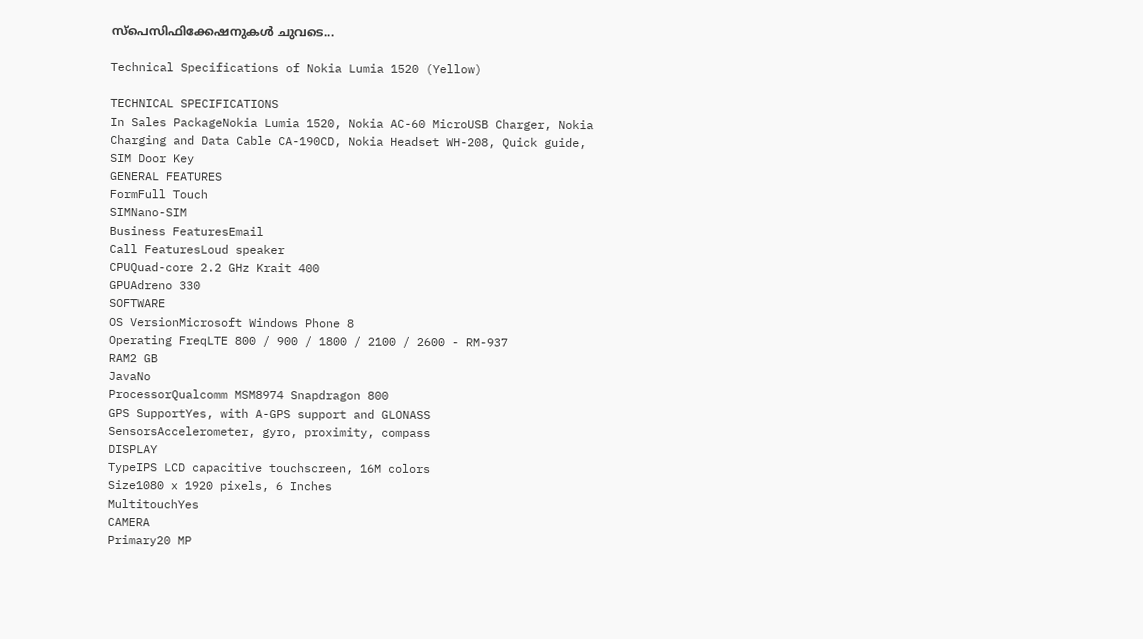സ്പെസിഫിക്കേഷനുകൾ ചുവടെ...

Technical Specifications of Nokia Lumia 1520 (Yellow)

TECHNICAL SPECIFICATIONS
In Sales PackageNokia Lumia 1520, Nokia AC-60 MicroUSB Charger, Nokia Charging and Data Cable CA-190CD, Nokia Headset WH-208, Quick guide, SIM Door Key
GENERAL FEATURES
FormFull Touch
SIMNano-SIM
Business FeaturesEmail
Call FeaturesLoud speaker
CPUQuad-core 2.2 GHz Krait 400
GPUAdreno 330
SOFTWARE
OS VersionMicrosoft Windows Phone 8
Operating FreqLTE 800 / 900 / 1800 / 2100 / 2600 - RM-937
RAM2 GB
JavaNo
ProcessorQualcomm MSM8974 Snapdragon 800
GPS SupportYes, with A-GPS support and GLONASS
SensorsAccelerometer, gyro, proximity, compass
DISPLAY
TypeIPS LCD capacitive touchscreen, 16M colors
Size1080 x 1920 pixels, 6 Inches
MultitouchYes
CAMERA
Primary20 MP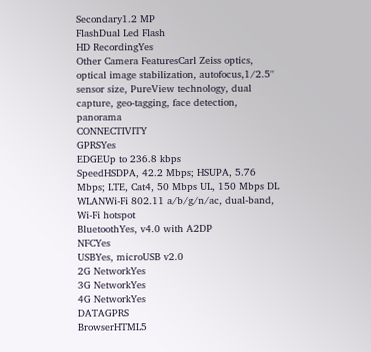Secondary1.2 MP
FlashDual Led Flash
HD RecordingYes
Other Camera FeaturesCarl Zeiss optics, optical image stabilization, autofocus,1/2.5'' sensor size, PureView technology, dual capture, geo-tagging, face detection, panorama
CONNECTIVITY
GPRSYes
EDGEUp to 236.8 kbps
SpeedHSDPA, 42.2 Mbps; HSUPA, 5.76 Mbps; LTE, Cat4, 50 Mbps UL, 150 Mbps DL
WLANWi-Fi 802.11 a/b/g/n/ac, dual-band, Wi-Fi hotspot
BluetoothYes, v4.0 with A2DP
NFCYes
USBYes, microUSB v2.0
2G NetworkYes
3G NetworkYes
4G NetworkYes
DATAGPRS
BrowserHTML5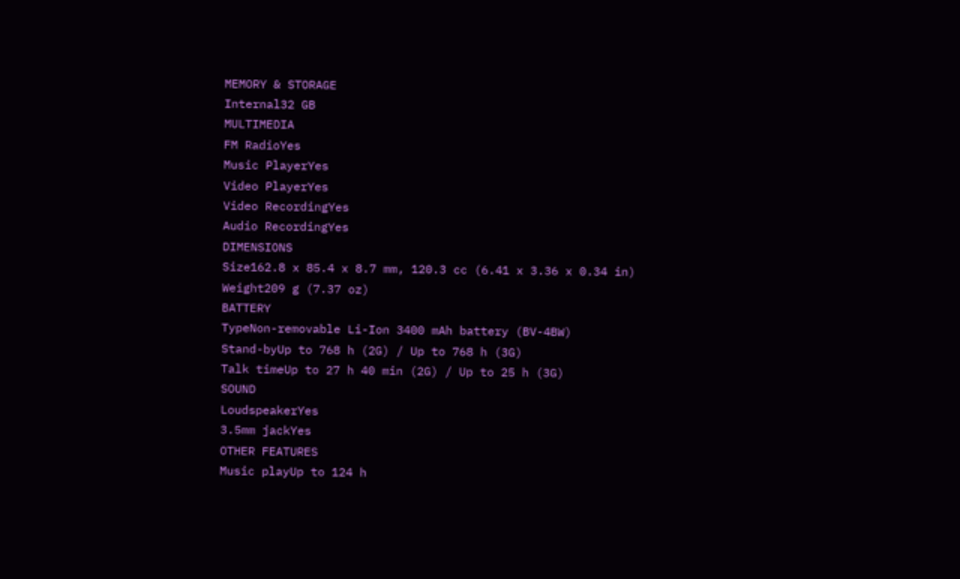MEMORY & STORAGE
Internal32 GB
MULTIMEDIA
FM RadioYes
Music PlayerYes
Video PlayerYes
Video RecordingYes
Audio RecordingYes
DIMENSIONS
Size162.8 x 85.4 x 8.7 mm, 120.3 cc (6.41 x 3.36 x 0.34 in)
Weight209 g (7.37 oz)
BATTERY
TypeNon-removable Li-Ion 3400 mAh battery (BV-4BW)
Stand-byUp to 768 h (2G) / Up to 768 h (3G)
Talk timeUp to 27 h 40 min (2G) / Up to 25 h (3G)
SOUND
LoudspeakerYes
3.5mm jackYes
OTHER FEATURES
Music playUp to 124 h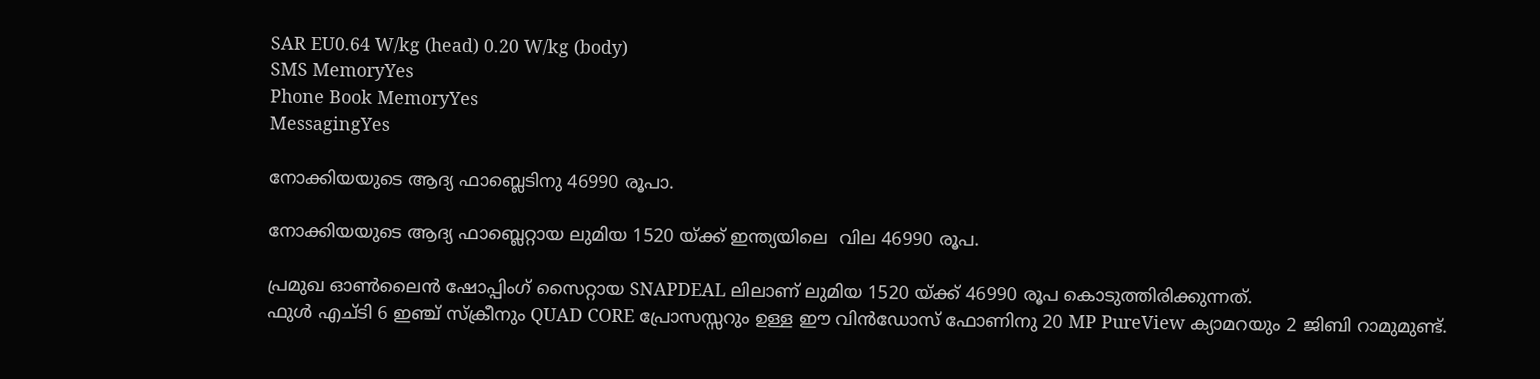SAR EU0.64 W/kg (head) 0.20 W/kg (body)
SMS MemoryYes
Phone Book MemoryYes
MessagingYes

നോക്കിയയുടെ ആദ്യ ഫാബ്ലെടിനു 46990 രൂപാ.

നോക്കിയയുടെ ആദ്യ ഫാബ്ലെറ്റായ ലുമിയ 1520 യ്ക്ക് ഇന്ത്യയിലെ  വില 46990 രൂപ.

പ്രമുഖ ഓണ്‍ലൈൻ ഷോപ്പിംഗ്‌ സൈറ്റായ SNAPDEAL ലിലാണ് ലുമിയ 1520 യ്ക്ക് 46990 രൂപ കൊടുത്തിരിക്കുന്നത്.
ഫുൾ എച്ടി 6 ഇഞ്ച്‌ സ്ക്രീനും QUAD CORE പ്രോസസ്സറും ഉള്ള ഈ വിൻഡോസ്‌ ഫോണിനു 20 MP PureView ക്യാമറയും 2 ജിബി റാമുമുണ്ട്.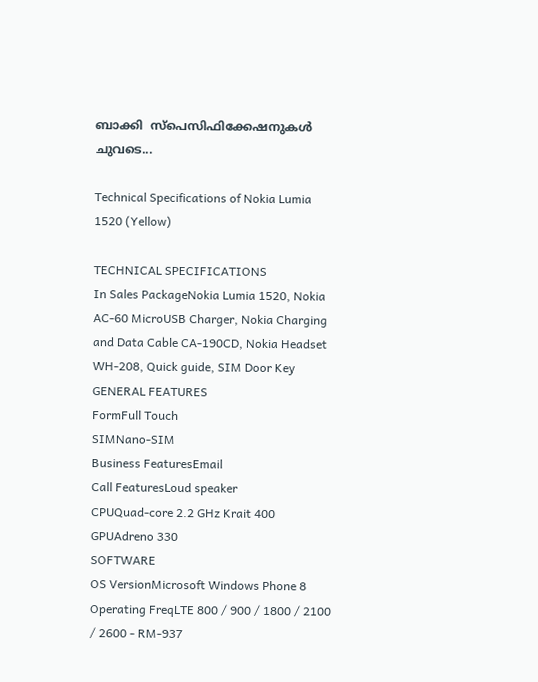ബാക്കി  സ്പെസിഫിക്കേഷനുകൾ ചുവടെ...

Technical Specifications of Nokia Lumia 1520 (Yellow)

TECHNICAL SPECIFICATIONS
In Sales PackageNokia Lumia 1520, Nokia AC-60 MicroUSB Charger, Nokia Charging and Data Cable CA-190CD, Nokia Headset WH-208, Quick guide, SIM Door Key
GENERAL FEATURES
FormFull Touch
SIMNano-SIM
Business FeaturesEmail
Call FeaturesLoud speaker
CPUQuad-core 2.2 GHz Krait 400
GPUAdreno 330
SOFTWARE
OS VersionMicrosoft Windows Phone 8
Operating FreqLTE 800 / 900 / 1800 / 2100 / 2600 - RM-937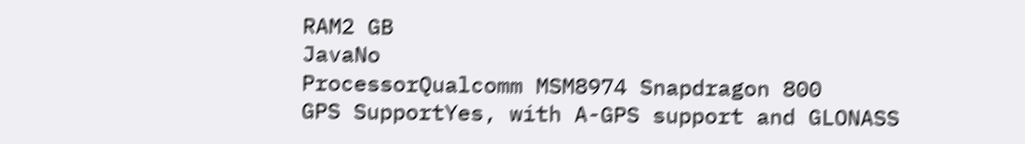RAM2 GB
JavaNo
ProcessorQualcomm MSM8974 Snapdragon 800
GPS SupportYes, with A-GPS support and GLONASS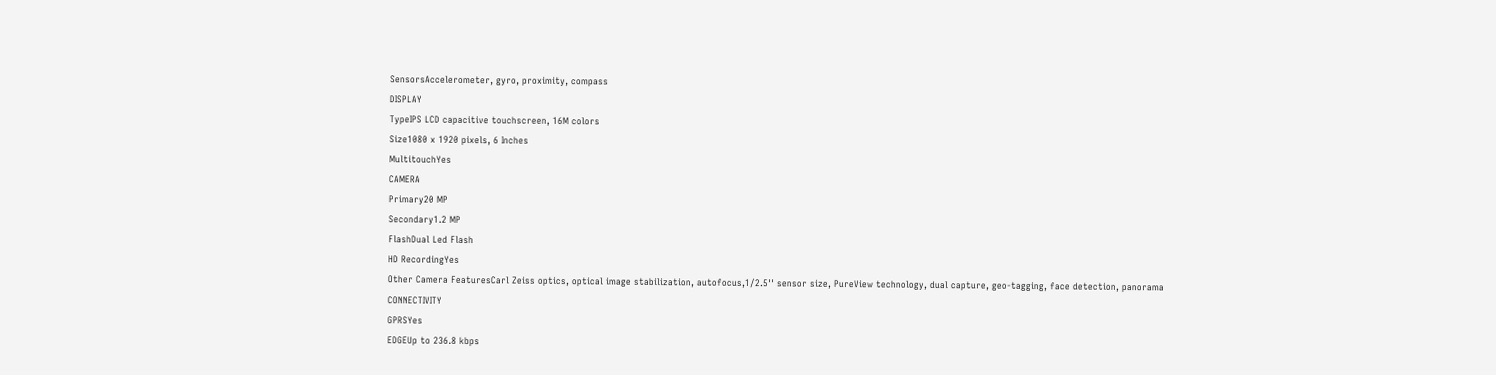SensorsAccelerometer, gyro, proximity, compass
DISPLAY
TypeIPS LCD capacitive touchscreen, 16M colors
Size1080 x 1920 pixels, 6 Inches
MultitouchYes
CAMERA
Primary20 MP
Secondary1.2 MP
FlashDual Led Flash
HD RecordingYes
Other Camera FeaturesCarl Zeiss optics, optical image stabilization, autofocus,1/2.5'' sensor size, PureView technology, dual capture, geo-tagging, face detection, panorama
CONNECTIVITY
GPRSYes
EDGEUp to 236.8 kbps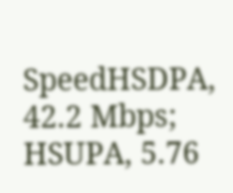SpeedHSDPA, 42.2 Mbps; HSUPA, 5.76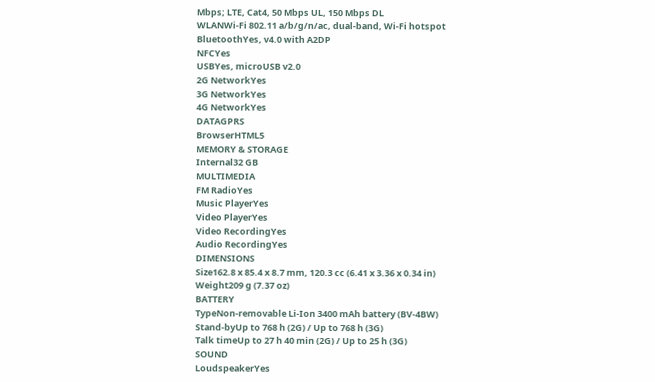Mbps; LTE, Cat4, 50 Mbps UL, 150 Mbps DL
WLANWi-Fi 802.11 a/b/g/n/ac, dual-band, Wi-Fi hotspot
BluetoothYes, v4.0 with A2DP
NFCYes
USBYes, microUSB v2.0
2G NetworkYes
3G NetworkYes
4G NetworkYes
DATAGPRS
BrowserHTML5
MEMORY & STORAGE
Internal32 GB
MULTIMEDIA
FM RadioYes
Music PlayerYes
Video PlayerYes
Video RecordingYes
Audio RecordingYes
DIMENSIONS
Size162.8 x 85.4 x 8.7 mm, 120.3 cc (6.41 x 3.36 x 0.34 in)
Weight209 g (7.37 oz)
BATTERY
TypeNon-removable Li-Ion 3400 mAh battery (BV-4BW)
Stand-byUp to 768 h (2G) / Up to 768 h (3G)
Talk timeUp to 27 h 40 min (2G) / Up to 25 h (3G)
SOUND
LoudspeakerYes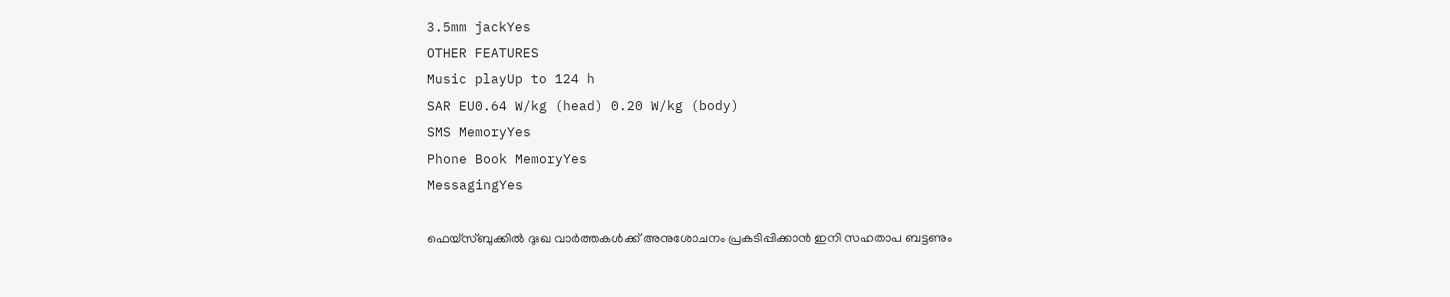3.5mm jackYes
OTHER FEATURES
Music playUp to 124 h
SAR EU0.64 W/kg (head) 0.20 W/kg (body)
SMS MemoryYes
Phone Book MemoryYes
MessagingYes

ഫെയ്സ്ബുക്കില്‍ ദുഃഖ വാര്‍ത്തകള്‍ക്ക് അനുശോചനം പ്രകടിപ്പിക്കാന്‍ ഇനി സഹതാപ ബട്ടണും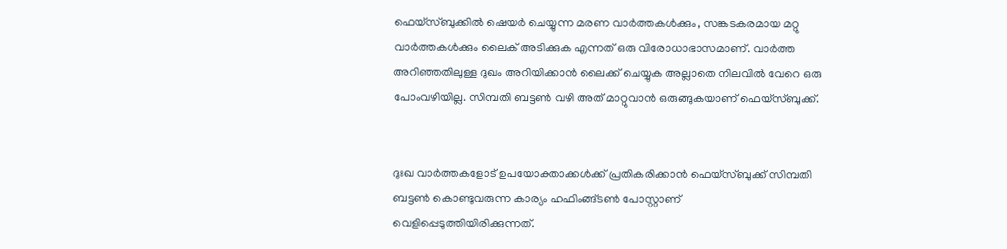ഫെയ്സ്ബുക്കില്‍ ഷെയര്‍ ചെയ്യുന്ന മരണ വാര്‍ത്തകള്‍ക്കും, സങ്കടകരമായ മറ്റു വാര്‍ത്തകള്‍ക്കും ലൈക്‌ അടിക്കുക എന്നത് ഒരു വിരോധാഭാസമാണ്. വാര്‍ത്ത അറിഞ്ഞതിലുള്ള ദുഖം അറിയിക്കാന്‍ ലൈക്ക് ചെയ്യുക അല്ലാതെ നിലവില്‍ വേറെ ഒരു പോംവഴിയില്ല. സിമ്പതി ബട്ടണ്‍ വഴി അത് മാറ്റുവാന്‍ ഒരുങ്ങുകയാണ് ഫെയ്സ്ബുക്ക്.


ദുഃഖ വാര്‍ത്തകളോട് ഉപയോക്താക്കള്‍ക്ക് പ്രതികരിക്കാന്‍ ഫെയ്‌സ്ബുക്ക് സിമ്പതി ബട്ടണ്‍ കൊണ്ടുവരുന്ന കാര്യം ഹഫിംങ്ങ്ടണ്‍ പോസ്റ്റാണ് വെളിപ്പെടുത്തിയിരിക്കുന്നത്.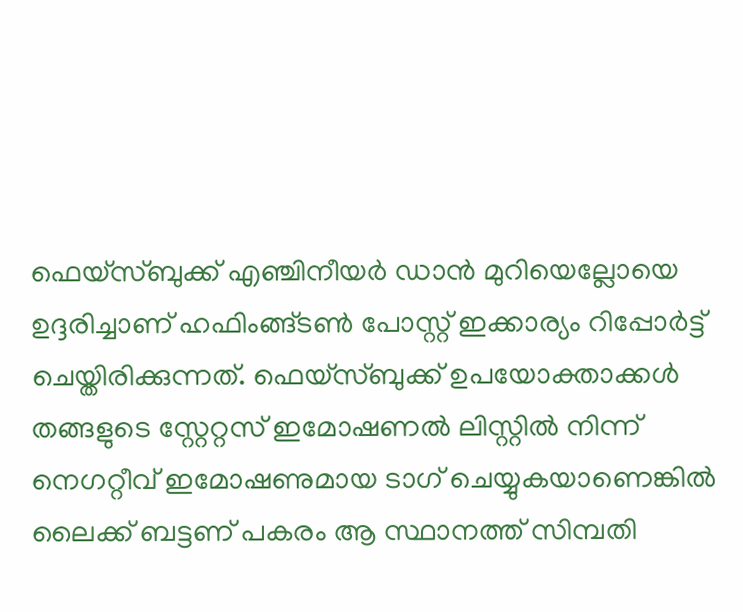ഫെയ്‌സ്ബുക്ക് എഞ്ചിനീയര്‍ ഡാന്‍ മുറിയെല്ലോയെ ഉദ്ദരിച്ചാണ് ഹഫിംങ്ങ്ടണ്‍ പോസ്റ്റ് ഇക്കാര്യം റിപ്പോര്‍ട്ട് ചെയ്തിരിക്കുന്നത്. ഫെയ്‌സ്ബുക്ക് ഉപയോക്താക്കള്‍ തങ്ങളുടെ സ്റ്റേറ്റസ് ഇമോഷണല്‍ ലിസ്റ്റില്‍ നിന്ന് നെഗറ്റീവ് ഇമോഷണുമായ ടാഗ് ചെയ്യുകയാണെങ്കില്‍ ലൈക്ക് ബട്ടണ് പകരം ആ സ്ഥാനത്ത് സിമ്പതി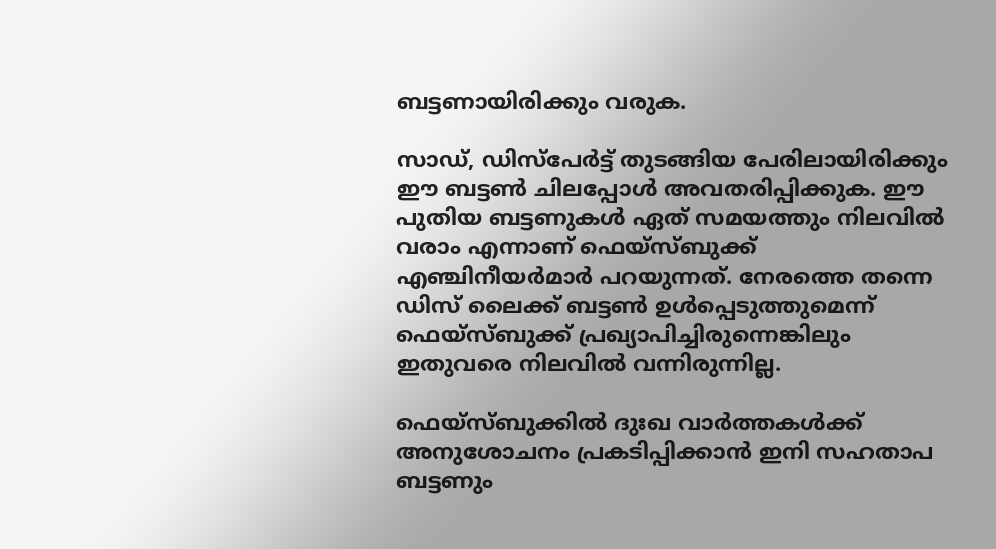ബട്ടണായിരിക്കും വരുക.

സാഡ്, ഡിസ്പേര്‍ട്ട് തുടങ്ങിയ പേരിലായിരിക്കും ഈ ബട്ടണ്‍ ചിലപ്പോള്‍ അവതരിപ്പിക്കുക. ഈ പുതിയ ബട്ടണുകള്‍ ഏത് സമയത്തും നിലവില്‍ വരാം എന്നാണ് ഫെയ്സ്ബുക്ക് എഞ്ചിനീയര്‍മാര്‍ പറയുന്നത്. നേരത്തെ തന്നെ ഡിസ് ലൈക്ക് ബട്ടണ്‍ ഉള്‍പ്പെടുത്തുമെന്ന് ഫെയ്സ്ബുക്ക് പ്രഖ്യാപിച്ചിരുന്നെങ്കിലും ഇതുവരെ നിലവില്‍ വന്നിരുന്നില്ല.

ഫെയ്സ്ബുക്കില്‍ ദുഃഖ വാര്‍ത്തകള്‍ക്ക് അനുശോചനം പ്രകടിപ്പിക്കാന്‍ ഇനി സഹതാപ ബട്ടണും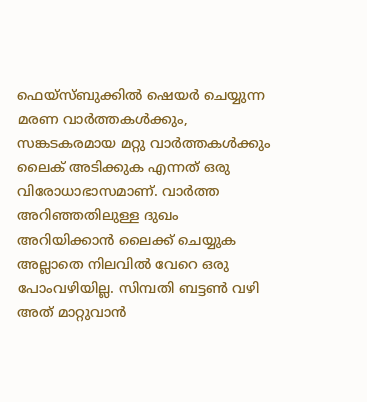ഫെയ്സ്ബുക്കില്‍ ഷെയര്‍ ചെയ്യുന്ന മരണ വാര്‍ത്തകള്‍ക്കും, സങ്കടകരമായ മറ്റു വാര്‍ത്തകള്‍ക്കും ലൈക്‌ അടിക്കുക എന്നത് ഒരു വിരോധാഭാസമാണ്. വാര്‍ത്ത അറിഞ്ഞതിലുള്ള ദുഖം അറിയിക്കാന്‍ ലൈക്ക് ചെയ്യുക അല്ലാതെ നിലവില്‍ വേറെ ഒരു പോംവഴിയില്ല. സിമ്പതി ബട്ടണ്‍ വഴി അത് മാറ്റുവാന്‍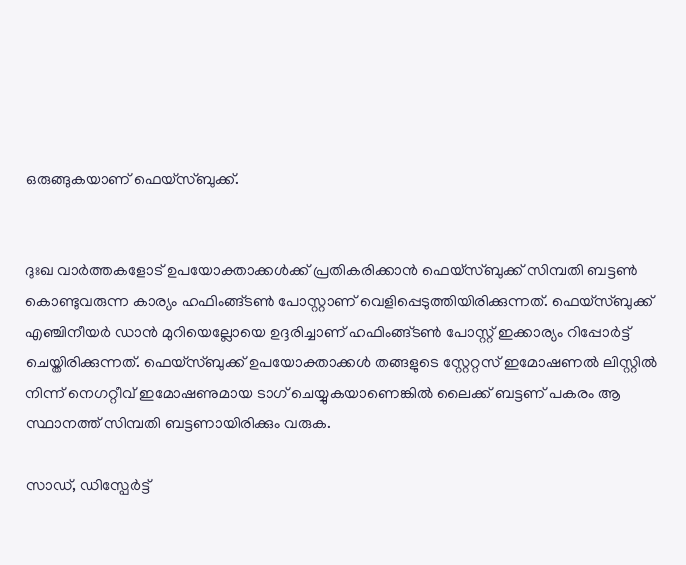ഒരുങ്ങുകയാണ് ഫെയ്സ്ബുക്ക്.


ദുഃഖ വാര്‍ത്തകളോട് ഉപയോക്താക്കള്‍ക്ക് പ്രതികരിക്കാന്‍ ഫെയ്‌സ്ബുക്ക് സിമ്പതി ബട്ടണ്‍ കൊണ്ടുവരുന്ന കാര്യം ഹഫിംങ്ങ്ടണ്‍ പോസ്റ്റാണ് വെളിപ്പെടുത്തിയിരിക്കുന്നത്. ഫെയ്‌സ്ബുക്ക് എഞ്ചിനീയര്‍ ഡാന്‍ മുറിയെല്ലോയെ ഉദ്ദരിച്ചാണ് ഹഫിംങ്ങ്ടണ്‍ പോസ്റ്റ് ഇക്കാര്യം റിപ്പോര്‍ട്ട് ചെയ്തിരിക്കുന്നത്. ഫെയ്‌സ്ബുക്ക് ഉപയോക്താക്കള്‍ തങ്ങളുടെ സ്റ്റേറ്റസ് ഇമോഷണല്‍ ലിസ്റ്റില്‍ നിന്ന് നെഗറ്റീവ് ഇമോഷണുമായ ടാഗ് ചെയ്യുകയാണെങ്കില്‍ ലൈക്ക് ബട്ടണ് പകരം ആ സ്ഥാനത്ത് സിമ്പതി ബട്ടണായിരിക്കും വരുക.

സാഡ്, ഡിസ്പേര്‍ട്ട്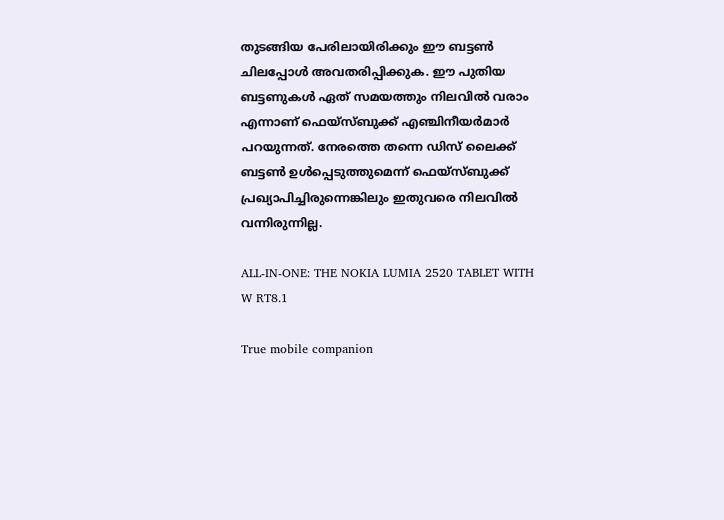തുടങ്ങിയ പേരിലായിരിക്കും ഈ ബട്ടണ്‍ ചിലപ്പോള്‍ അവതരിപ്പിക്കുക. ഈ പുതിയ ബട്ടണുകള്‍ ഏത് സമയത്തും നിലവില്‍ വരാം എന്നാണ് ഫെയ്സ്ബുക്ക് എഞ്ചിനീയര്‍മാര്‍ പറയുന്നത്. നേരത്തെ തന്നെ ഡിസ് ലൈക്ക് ബട്ടണ്‍ ഉള്‍പ്പെടുത്തുമെന്ന് ഫെയ്സ്ബുക്ക് പ്രഖ്യാപിച്ചിരുന്നെങ്കിലും ഇതുവരെ നിലവില്‍ വന്നിരുന്നില്ല.

ALL-IN-ONE: THE NOKIA LUMIA 2520 TABLET WITH W RT8.1

True mobile companion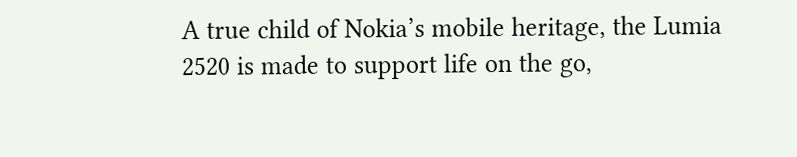A true child of Nokia’s mobile heritage, the Lumia 2520 is made to support life on the go,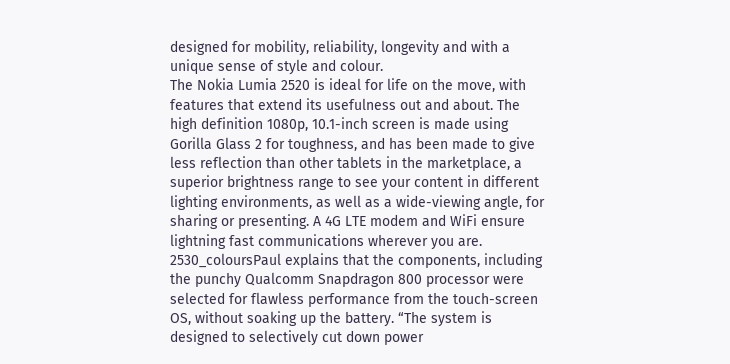designed for mobility, reliability, longevity and with a unique sense of style and colour.
The Nokia Lumia 2520 is ideal for life on the move, with features that extend its usefulness out and about. The high definition 1080p, 10.1-inch screen is made using Gorilla Glass 2 for toughness, and has been made to give less reflection than other tablets in the marketplace, a superior brightness range to see your content in different lighting environments, as well as a wide-viewing angle, for sharing or presenting. A 4G LTE modem and WiFi ensure lightning fast communications wherever you are.
2530_coloursPaul explains that the components, including the punchy Qualcomm Snapdragon 800 processor were selected for flawless performance from the touch-screen OS, without soaking up the battery. “The system is designed to selectively cut down power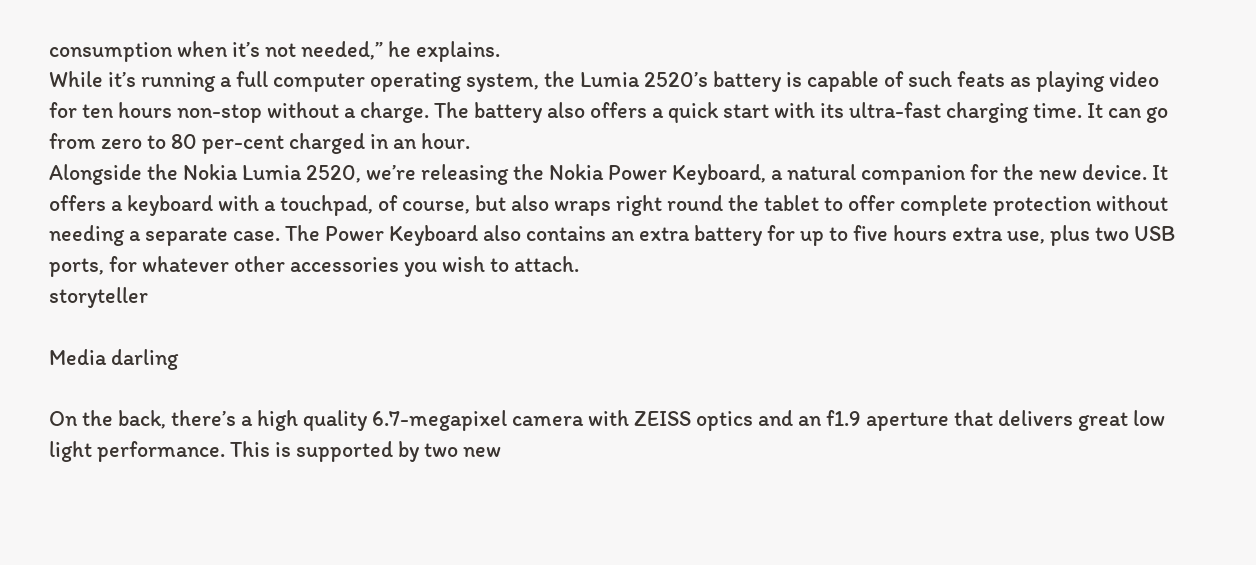consumption when it’s not needed,” he explains.
While it’s running a full computer operating system, the Lumia 2520’s battery is capable of such feats as playing video for ten hours non-stop without a charge. The battery also offers a quick start with its ultra-fast charging time. It can go from zero to 80 per-cent charged in an hour.
Alongside the Nokia Lumia 2520, we’re releasing the Nokia Power Keyboard, a natural companion for the new device. It offers a keyboard with a touchpad, of course, but also wraps right round the tablet to offer complete protection without needing a separate case. The Power Keyboard also contains an extra battery for up to five hours extra use, plus two USB ports, for whatever other accessories you wish to attach.
storyteller

Media darling

On the back, there’s a high quality 6.7-megapixel camera with ZEISS optics and an f1.9 aperture that delivers great low light performance. This is supported by two new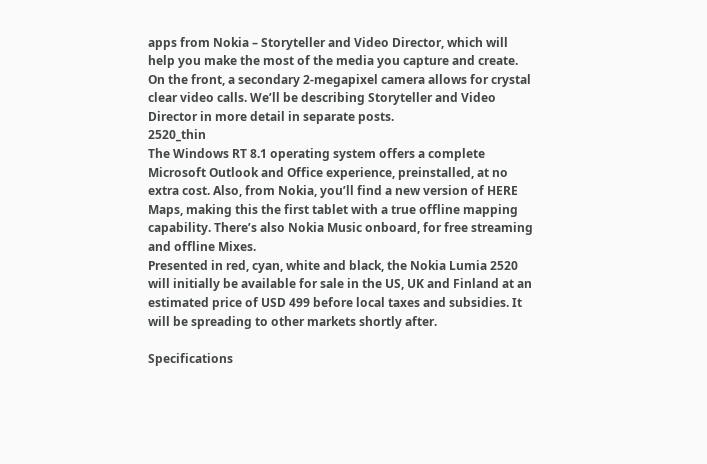apps from Nokia – Storyteller and Video Director, which will help you make the most of the media you capture and create. On the front, a secondary 2-megapixel camera allows for crystal clear video calls. We’ll be describing Storyteller and Video Director in more detail in separate posts.
2520_thin
The Windows RT 8.1 operating system offers a complete Microsoft Outlook and Office experience, preinstalled, at no extra cost. Also, from Nokia, you’ll find a new version of HERE Maps, making this the first tablet with a true offline mapping capability. There’s also Nokia Music onboard, for free streaming and offline Mixes.
Presented in red, cyan, white and black, the Nokia Lumia 2520 will initially be available for sale in the US, UK and Finland at an estimated price of USD 499 before local taxes and subsidies. It will be spreading to other markets shortly after.

Specifications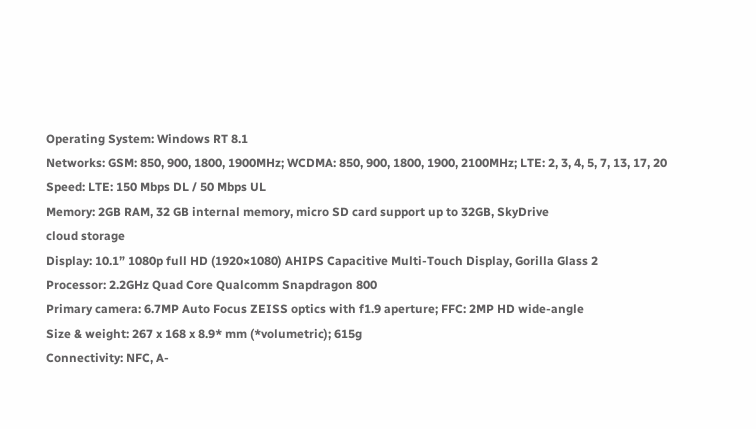Operating System: Windows RT 8.1
Networks: GSM: 850, 900, 1800, 1900MHz; WCDMA: 850, 900, 1800, 1900, 2100MHz; LTE: 2, 3, 4, 5, 7, 13, 17, 20
Speed: LTE: 150 Mbps DL / 50 Mbps UL
Memory: 2GB RAM, 32 GB internal memory, micro SD card support up to 32GB, SkyDrive
cloud storage
Display: 10.1” 1080p full HD (1920×1080) AHIPS Capacitive Multi-Touch Display, Gorilla Glass 2
Processor: 2.2GHz Quad Core Qualcomm Snapdragon 800
Primary camera: 6.7MP Auto Focus ZEISS optics with f1.9 aperture; FFC: 2MP HD wide-angle
Size & weight: 267 x 168 x 8.9* mm (*volumetric); 615g
Connectivity: NFC, A-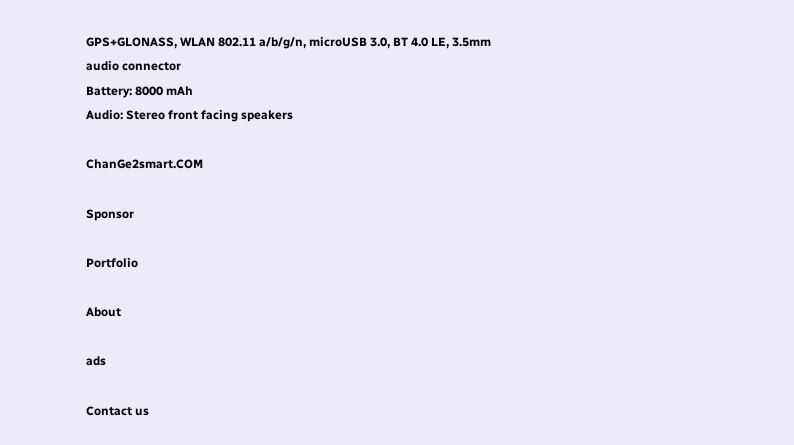GPS+GLONASS, WLAN 802.11 a/b/g/n, microUSB 3.0, BT 4.0 LE, 3.5mm audio connector
Battery: 8000 mAh
Audio: Stereo front facing speakers

ChanGe2smart.COM

Sponsor

Portfolio

About

ads

Contact us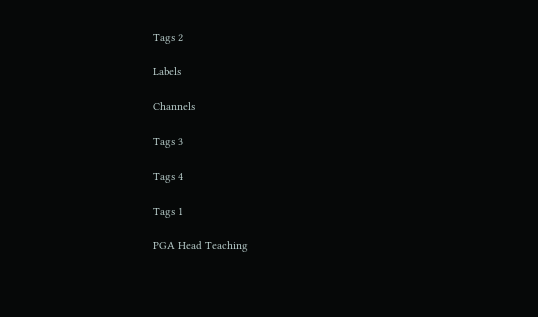Tags 2

Labels

Channels

Tags 3

Tags 4

Tags 1

PGA Head Teaching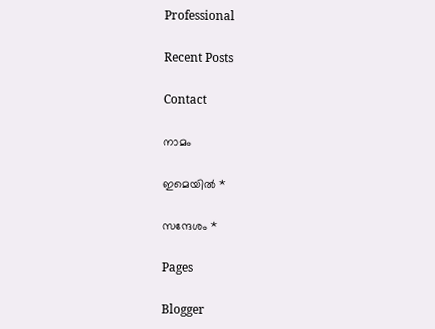Professional

Recent Posts

Contact

നാമം

ഇമെയില്‍ *

സന്ദേശം *

Pages

Blogger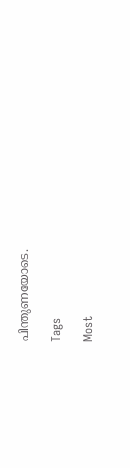പിന്തുണയോടെ.

Tags

Most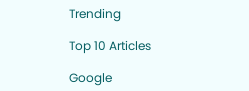Trending

Top 10 Articles

Google